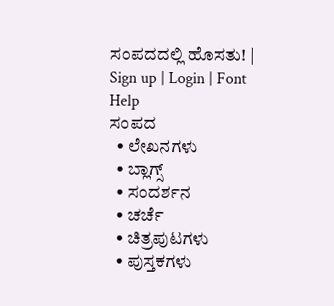ಸಂಪದದಲ್ಲಿ ಹೊಸತು! | Sign up | Login | Font Help
ಸಂಪದ
  • ಲೇಖನಗಳು
  • ಬ್ಲಾಗ್ಸ್
  • ಸಂದರ್ಶನ
  • ಚರ್ಚೆ
  • ಚಿತ್ರಪುಟಗಳು
  • ಪುಸ್ತಕಗಳು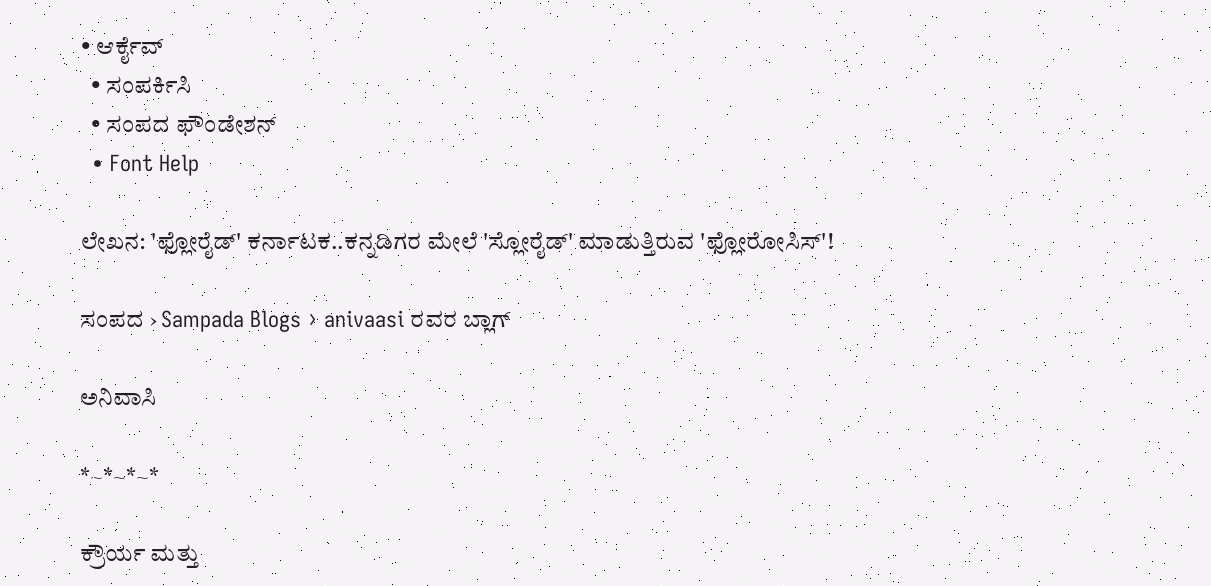• ಆರ್ಕೈವ್
  • ಸಂಪರ್ಕಿಸಿ
  • ಸಂಪದ ಫೌಂಡೇಶನ್
  • Font Help

ಲೇಖನ: 'ಫ್ಲೋರೈಡ್' ಕರ್ನಾಟಕ..ಕನ್ನಡಿಗರ ಮೇಲೆ 'ಸ್ಲೋರೈಡ್' ಮಾಡುತ್ತಿರುವ 'ಫ್ಲೋರೋಸಿಸ್'!

ಸಂಪದ › Sampada Blogs › anivaasi ರವರ ಬ್ಲಾಗ್

ಅನಿವಾಸಿ

*~*~*~*

ಕ್ರೌರ್ಯ ಮತ್ತು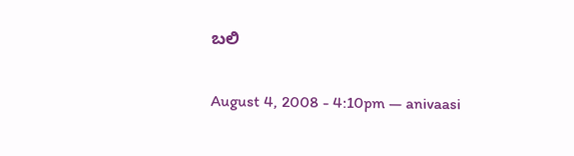ಬಲಿ

August 4, 2008 - 4:10pm — anivaasi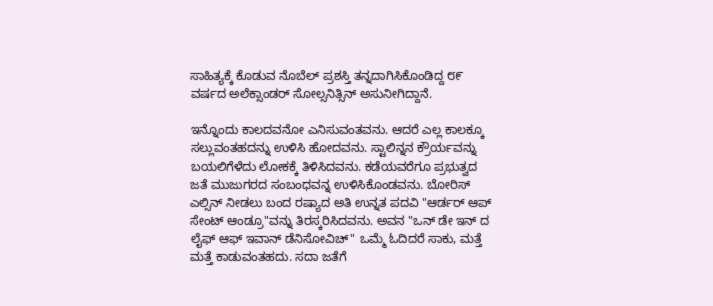ಸಾಹಿತ್ಯಕ್ಕೆ ಕೊಡುವ ನೊಬೆಲ್ ಪ್ರಶಸ್ತಿ ತನ್ನದಾಗಿಸಿಕೊಂಡಿದ್ದ ೮೯ ವರ್ಷದ ಅಲೆಕ್ಸಾಂಡರ್‍ ಸೋಲ್ಸನಿತ್ಸಿನ್ ಅಸುನೀಗಿದ್ದಾನೆ.

ಇನ್ನೊಂದು ಕಾಲದವನೋ ಎನಿಸುವಂತವನು. ಆದರೆ ಎಲ್ಲ ಕಾಲಕ್ಕೂ ಸಲ್ಲುವಂತಹದನ್ನು ಉಳಿಸಿ ಹೋದವನು. ಸ್ಟಾಲಿನ್ನನ ಕ್ರೌರ್ಯವನ್ನು ಬಯಲಿಗೆಳೆದು ಲೋಕಕ್ಕೆ ತಿಳಿಸಿದವನು. ಕಡೆಯವರೆಗೂ ಪ್ರಭುತ್ವದ ಜತೆ ಮುಜುಗರದ ಸಂಬಂಧವನ್ನ ಉಳಿಸಿಕೊಂಡವನು. ಬೋರಿಸ್ ಎಲ್ಸಿನ್ ನೀಡಲು ಬಂದ ರಷ್ಯಾದ ಅತಿ ಉನ್ನತ ಪದವಿ "ಆರ್ಡರ್‍ ಆಪ್ ಸೇಂಟ್ ಆಂಡ್ರೂ"ವನ್ನು ತಿರಸ್ಕರಿಸಿದವನು. ಅವನ "ಒನ್ ಡೇ ಇನ್ ದ ಲೈಫ್ ಆಫ್ ಇವಾನ್ ಡೆನಿಸೋವಿಚ್" ಒಮ್ಮೆ ಓದಿದರೆ ಸಾಕು, ಮತ್ತೆ ಮತ್ತೆ ಕಾಡುವಂತಹದು. ಸದಾ ಜತೆಗೆ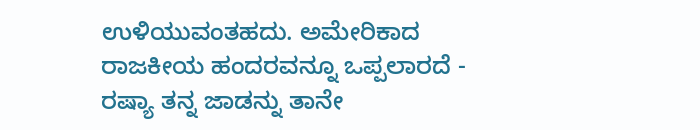ಉಳಿಯುವಂತಹದು. ಅಮೇರಿಕಾದ ರಾಜಕೀಯ ಹಂದರವನ್ನೂ ಒಪ್ಪಲಾರದೆ - ರಷ್ಯಾ ತನ್ನ ಜಾಡನ್ನು ತಾನೇ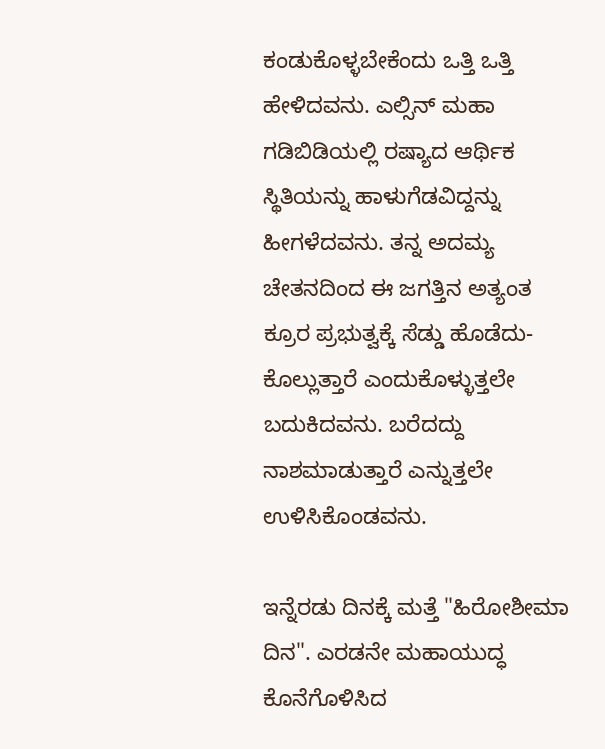ಕಂಡುಕೊಳ್ಳಬೇಕೆಂದು ಒತ್ತಿ ಒತ್ತಿ ಹೇಳಿದವನು. ಎಲ್ಸಿನ್ ಮಹಾ ಗಡಿಬಿಡಿಯಲ್ಲಿ ರಷ್ಯಾದ ಆರ್ಥಿಕ ಸ್ಥಿತಿಯನ್ನು ಹಾಳುಗೆಡವಿದ್ದನ್ನು ಹೀಗಳೆದವನು. ತನ್ನ ಅದಮ್ಯ ಚೇತನದಿಂದ ಈ ಜಗತ್ತಿನ ಅತ್ಯಂತ ಕ್ರೂರ ಪ್ರಭುತ್ವಕ್ಕೆ ಸೆಡ್ಡು ಹೊಡೆದು-ಕೊಲ್ಲುತ್ತಾರೆ ಎಂದುಕೊಳ್ಳುತ್ತಲೇ ಬದುಕಿದವನು. ಬರೆದದ್ದು ನಾಶಮಾಡುತ್ತಾರೆ ಎನ್ನುತ್ತಲೇ ಉಳಿಸಿಕೊಂಡವನು.

ಇನ್ನೆರಡು ದಿನಕ್ಕೆ ಮತ್ತೆ "ಹಿರೋಶೀಮಾ ದಿನ". ಎರಡನೇ ಮಹಾಯುದ್ಧ ಕೊನೆಗೊಳಿಸಿದ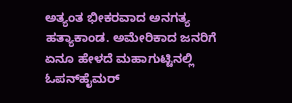ಅತ್ಯಂತ ಭೀಕರವಾದ ಅನಗತ್ಯ ಹತ್ಯಾಕಾಂಡ. ಅಮೇರಿಕಾದ ಜನರಿಗೆ ಏನೂ ಹೇಳದೆ ಮಹಾಗುಟ್ಟಿನಲ್ಲಿ ಓಪನ್‌ಹೈಮರ್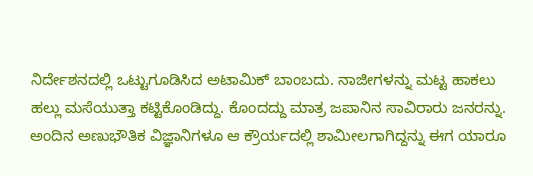ನಿರ್ದೇಶನದಲ್ಲಿ ಒಟ್ಟುಗೂಡಿಸಿದ ಅಟಾಮಿಕ್ ಬಾಂಬದು. ನಾಜೀಗಳನ್ನು ಮಟ್ಟ ಹಾಕಲು ಹಲ್ಲು ಮಸೆಯುತ್ತಾ ಕಟ್ಟಿಕೊಂಡಿದ್ದು. ಕೊಂದದ್ದು ಮಾತ್ರ ಜಪಾನಿನ ಸಾವಿರಾರು ಜನರನ್ನು. ಅಂದಿನ ಅಣುಭೌತಿಕ ವಿಜ್ಞಾನಿಗಳೂ ಆ ಕ್ರೌರ್ಯದಲ್ಲಿ ಶಾಮೀಲಗಾಗಿದ್ದನ್ನು ಈಗ ಯಾರೂ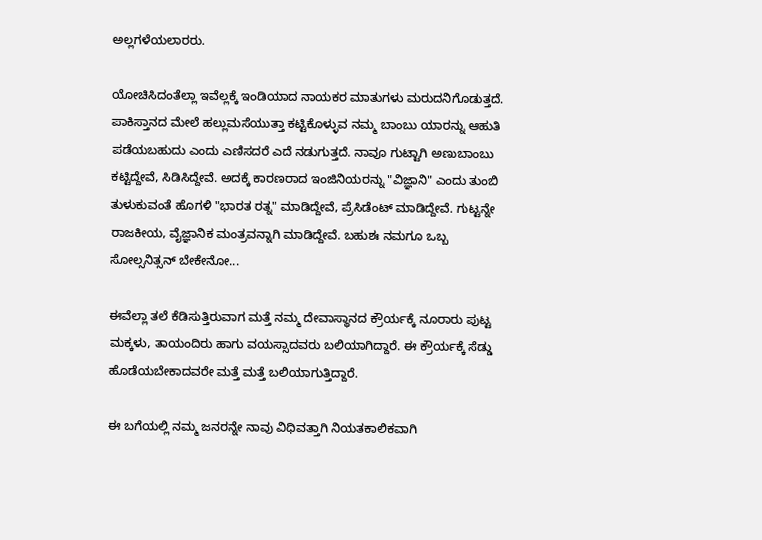ಅಲ್ಲಗಳೆಯಲಾರರು.

ಯೋಚಿಸಿದಂತೆಲ್ಲಾ ಇವೆಲ್ಲಕ್ಕೆ ಇಂಡಿಯಾದ ನಾಯಕರ ಮಾತುಗಳು ಮರುದನಿಗೊಡುತ್ತದೆ. ಪಾಕಿಸ್ತಾನದ ಮೇಲೆ ಹಲ್ಲುಮಸೆಯುತ್ತಾ ಕಟ್ಟಿಕೊಳ್ಳುವ ನಮ್ಮ ಬಾಂಬು ಯಾರನ್ನು ಆಹುತಿ ಪಡೆಯಬಹುದು ಎಂದು ಎಣಿಸದರೆ ಎದೆ ನಡುಗುತ್ತದೆ. ನಾವೂ ಗುಟ್ಟಾಗಿ ಅಣುಬಾಂಬು ಕಟ್ಟಿದ್ದೇವೆ, ಸಿಡಿಸಿದ್ದೇವೆ. ಅದಕ್ಕೆ ಕಾರಣರಾದ ಇಂಜಿನಿಯರನ್ನು "ವಿಜ್ಞಾನಿ" ಎಂದು ತುಂಬಿ ತುಳುಕುವಂತೆ ಹೊಗಳಿ "ಭಾರತ ರತ್ನ" ಮಾಡಿದ್ದೇವೆ, ಪ್ರೆಸಿಡೆಂಟ್ ಮಾಡಿದ್ದೇವೆ. ಗುಟ್ಟನ್ನೇ ರಾಜಕೀಯ, ವೈಜ್ಞಾನಿಕ ಮಂತ್ರವನ್ನಾಗಿ ಮಾಡಿದ್ದೇವೆ. ಬಹುಶಃ ನಮಗೂ ಒಬ್ಬ ಸೋಲ್ಸನಿತ್ಸನ್ ಬೇಕೇನೋ...

ಈವೆಲ್ಲಾ ತಲೆ ಕೆಡಿಸುತ್ತಿರುವಾಗ ಮತ್ತೆ ನಮ್ಮ ದೇವಾಸ್ಥಾನದ ಕ್ರೌರ್ಯಕ್ಕೆ ನೂರಾರು ಪುಟ್ಟ ಮಕ್ಕಳು, ತಾಯಂದಿರು ಹಾಗು ವಯಸ್ಸಾದವರು ಬಲಿಯಾಗಿದ್ದಾರೆ. ಈ ಕ್ರೌರ್ಯಕ್ಕೆ ಸೆಡ್ಡು ಹೊಡೆಯಬೇಕಾದವರೇ ಮತ್ತೆ ಮತ್ತೆ ಬಲಿಯಾಗುತ್ತಿದ್ದಾರೆ.

ಈ ಬಗೆಯಲ್ಲಿ ನಮ್ಮ ಜನರನ್ನೇ ನಾವು ವಿಧಿವತ್ತಾಗಿ ನಿಯತಕಾಲಿಕವಾಗಿ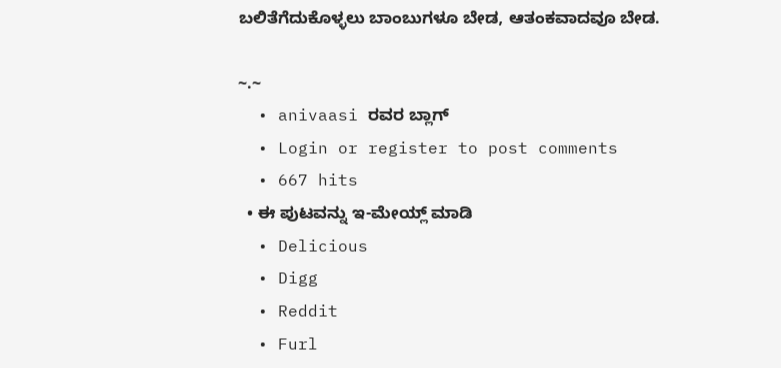ಬಲಿತೆಗೆದುಕೊಳ್ಳಲು ಬಾಂಬುಗಳೂ ಬೇಡ, ಆತಂಕವಾದವೂ ಬೇಡ.

~.~
  • anivaasi ರವರ ಬ್ಲಾಗ್
  • Login or register to post comments
  • 667 hits
  • ಈ ಪುಟವನ್ನು ಇ-ಮೇಯ್ಲ್ ಮಾಡಿ
  • Delicious
  • Digg
  • Reddit
  • Furl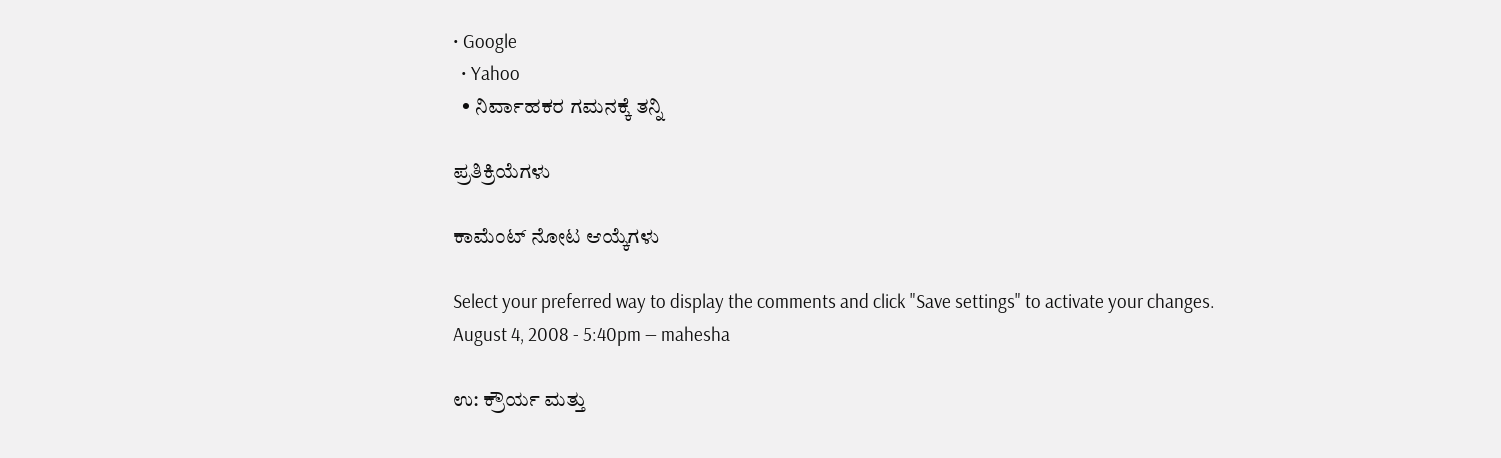• Google
  • Yahoo
  • ನಿರ್ವಾಹಕರ ಗಮನಕ್ಕೆ ತನ್ನಿ

ಪ್ರತಿಕ್ರಿಯೆಗಳು

ಕಾಮೆಂಟ್ ನೋಟ ಆಯ್ಕೆಗಳು

Select your preferred way to display the comments and click "Save settings" to activate your changes.
August 4, 2008 - 5:40pm — mahesha

ಉ: ಕ್ರೌರ್ಯ ಮತ್ತು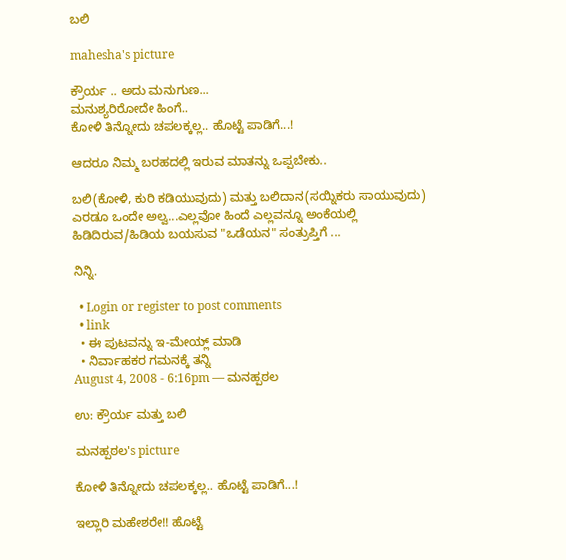ಬಲಿ

mahesha's picture

ಕ್ರೌರ್ಯ .. ಅದು ಮನುಗುಣ...
ಮನುಶ್ಯರಿರೋದೇ ಹಿಂಗೆ..
ಕೋಳಿ ತಿನ್ನೋದು ಚಪಲಕ್ಕಲ್ಲ.. ಹೊಟ್ಟೆ ಪಾಡಿಗೆ...!

ಆದರೂ ನಿಮ್ಮ ಬರಹದಲ್ಲಿ ಇರುವ ಮಾತನ್ನು ಒಪ್ಪಬೇಕು..

ಬಲಿ(ಕೋಳಿ, ಕುರಿ ಕಡಿಯುವುದು) ಮತ್ತು ಬಲಿದಾನ(ಸಯ್ನಿಕರು ಸಾಯುವುದು) ಎರಡೂ ಒಂದೇ ಅಲ್ವ...ಎಲ್ಲವೋ ಹಿಂದೆ ಎಲ್ಲವನ್ನೂ ಅಂಕೆಯಲ್ಲಿ ಹಿಡಿದಿರುವ/ಹಿಡಿಯ ಬಯಸುವ "ಒಡೆಯನ" ಸಂತ್ರುಪ್ತಿಗೆ ...

ನಿನ್ನಿ.

  • Login or register to post comments
  • link
  • ಈ ಪುಟವನ್ನು ಇ-ಮೇಯ್ಲ್ ಮಾಡಿ
  • ನಿರ್ವಾಹಕರ ಗಮನಕ್ಕೆ ತನ್ನಿ
August 4, 2008 - 6:16pm — ಮನಹ್ಪಠಲ

ಉ: ಕ್ರೌರ್ಯ ಮತ್ತು ಬಲಿ

ಮನಹ್ಪಠಲ's picture

ಕೋಳಿ ತಿನ್ನೋದು ಚಪಲಕ್ಕಲ್ಲ.. ಹೊಟ್ಟೆ ಪಾಡಿಗೆ...!

ಇಲ್ಲಾರಿ ಮಹೇಶರೇ!! ಹೊಟ್ಟೆ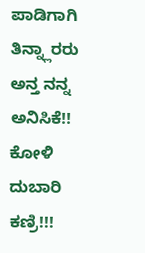ಪಾಡಿಗಾಗಿ ತಿನ್ನ್ಲಾರರು ಅನ್ತ ನನ್ನ ಅನಿಸಿಕೆ!! ಕೋಳಿ ದುಬಾರಿ ಕಣ್ರಿ!!!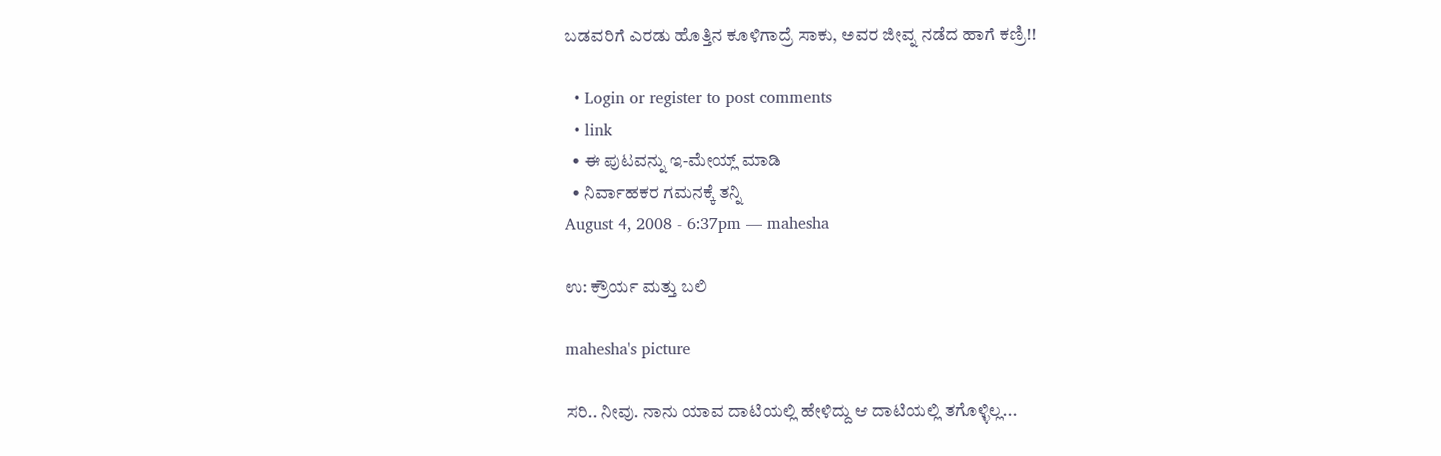ಬಡವರಿಗೆ ಎರಡು ಹೊತ್ತಿನ ಕೂಳಿಗಾದ್ರೆ ಸಾಕು, ಅವರ ಜೀವ್ನ ನಡೆದ ಹಾಗೆ ಕಣ್ರಿ!!

  • Login or register to post comments
  • link
  • ಈ ಪುಟವನ್ನು ಇ-ಮೇಯ್ಲ್ ಮಾಡಿ
  • ನಿರ್ವಾಹಕರ ಗಮನಕ್ಕೆ ತನ್ನಿ
August 4, 2008 - 6:37pm — mahesha

ಉ: ಕ್ರೌರ್ಯ ಮತ್ತು ಬಲಿ

mahesha's picture

ಸರಿ.. ನೀವು. ನಾನು ಯಾವ ದಾಟಿಯಲ್ಲಿ ಹೇಳಿದ್ದು ಆ ದಾಟಿಯಲ್ಲಿ ತಗೊಳ್ಳಿಲ್ಲ...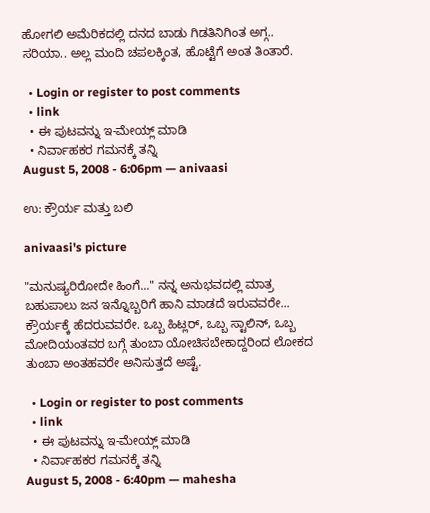ಹೋಗಲಿ ಅಮೆರಿಕದಲ್ಲಿ ದನದ ಬಾಡು ಗಿಡತಿನಿಗಿಂತ ಅಗ್ಗ.. ಸರಿಯಾ.. ಅಲ್ಲ ಮಂದಿ ಚಪಲಕ್ಕಿಂತ, ಹೊಟ್ಟೆಗೆ ಅಂತ ತಿಂತಾರೆ.

  • Login or register to post comments
  • link
  • ಈ ಪುಟವನ್ನು ಇ-ಮೇಯ್ಲ್ ಮಾಡಿ
  • ನಿರ್ವಾಹಕರ ಗಮನಕ್ಕೆ ತನ್ನಿ
August 5, 2008 - 6:06pm — anivaasi

ಉ: ಕ್ರೌರ್ಯ ಮತ್ತು ಬಲಿ

anivaasi's picture

"ಮನುಷ್ಯರಿರೋದೇ ಹಿಂಗೆ..." ನನ್ನ ಅನುಭವದಲ್ಲಿ ಮಾತ್ರ ಬಹುಪಾಲು ಜನ ಇನ್ನೊಬ್ಬರಿಗೆ ಹಾನಿ ಮಾಡದೆ ಇರುವವರೇ... ಕ್ರೌರ್ಯಕ್ಕೆ ಹೆದರುವವರೇ. ಒಬ್ಬ ಹಿಟ್ಲರ್‍, ಒಬ್ಬ ಸ್ಟಾಲಿನ್, ಒಬ್ಬ ಮೋದಿಯಂತವರ ಬಗ್ಗೆ ತುಂಬಾ ಯೋಚಿಸಬೇಕಾದ್ದರಿಂದ ಲೋಕದ ತುಂಬಾ ಅಂತಹವರೇ ಅನಿಸುತ್ತದೆ ಅಷ್ಟೆ.

  • Login or register to post comments
  • link
  • ಈ ಪುಟವನ್ನು ಇ-ಮೇಯ್ಲ್ ಮಾಡಿ
  • ನಿರ್ವಾಹಕರ ಗಮನಕ್ಕೆ ತನ್ನಿ
August 5, 2008 - 6:40pm — mahesha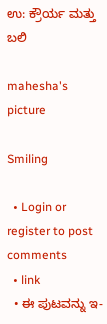ಉ: ಕ್ರೌರ್ಯ ಮತ್ತು ಬಲಿ

mahesha's picture

Smiling

  • Login or register to post comments
  • link
  • ಈ ಪುಟವನ್ನು ಇ-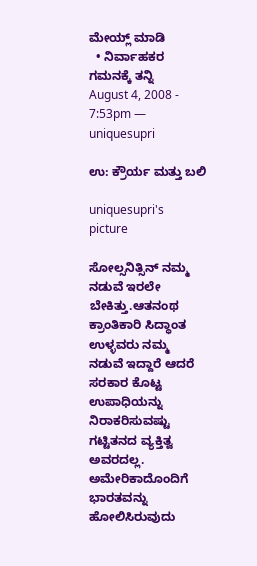ಮೇಯ್ಲ್ ಮಾಡಿ
  • ನಿರ್ವಾಹಕರ ಗಮನಕ್ಕೆ ತನ್ನಿ
August 4, 2008 - 7:53pm — uniquesupri

ಉ: ಕ್ರೌರ್ಯ ಮತ್ತು ಬಲಿ

uniquesupri's picture

ಸೋಲ್ಸನಿತ್ಸಿನ್ ನಮ್ಮ ನಡುವೆ ಇರಲೇ ಬೇಕಿತ್ತು.ಆತನಂಥ ಕ್ರಾಂತಿಕಾರಿ ಸಿದ್ಧಾಂತ ಉಳ್ಳವರು ನಮ್ಮ ನಡುವೆ ಇದ್ದಾರೆ ಆದರೆ ಸರಕಾರ ಕೊಟ್ಟ ಉಪಾಧಿಯನ್ನು ನಿರಾಕರಿಸುವಷ್ಟು ಗಟ್ಟಿತನದ ವ್ಯಕ್ತಿತ್ವ ಅವರದಲ್ಲ.
ಅಮೇರಿಕಾದೊಂದಿಗೆ ಭಾರತವನ್ನು ಹೋಲಿಸಿರುವುದು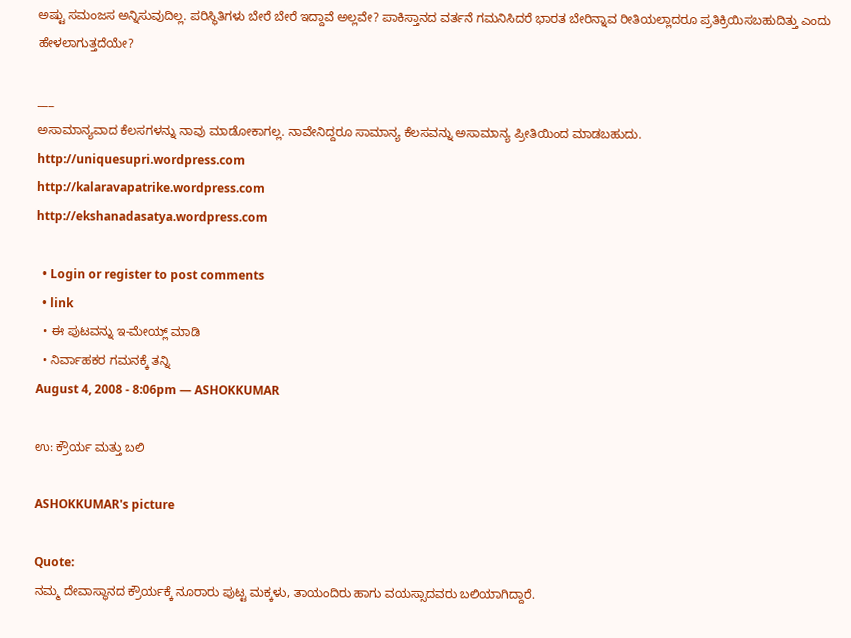ಅಷ್ಟು ಸಮಂಜಸ ಅನ್ನಿಸುವುದಿಲ್ಲ. ಪರಿಸ್ಥಿತಿಗಳು ಬೇರೆ ಬೇರೆ ಇದ್ದಾವೆ ಅಲ್ಲವೇ? ಪಾಕಿಸ್ತಾನದ ವರ್ತನೆ ಗಮನಿಸಿದರೆ ಭಾರತ ಬೇರಿನ್ನಾವ ರೀತಿಯಲ್ಲಾದರೂ ಪ್ರತಿಕ್ರಿಯಿಸಬಹುದಿತ್ತು ಎಂದು ಹೇಳಲಾಗುತ್ತದೆಯೇ?

___
ಅಸಾಮಾನ್ಯವಾದ ಕೆಲಸಗಳನ್ನು ನಾವು ಮಾಡೋಕಾಗಲ್ಲ. ನಾವೇನಿದ್ದರೂ ಸಾಮಾನ್ಯ ಕೆಲಸವನ್ನು ಅಸಾಮಾನ್ಯ ಪ್ರೀತಿಯಿಂದ ಮಾಡಬಹುದು.
http://uniquesupri.wordpress.com
http://kalaravapatrike.wordpress.com
http://ekshanadasatya.wordpress.com

  • Login or register to post comments
  • link
  • ಈ ಪುಟವನ್ನು ಇ-ಮೇಯ್ಲ್ ಮಾಡಿ
  • ನಿರ್ವಾಹಕರ ಗಮನಕ್ಕೆ ತನ್ನಿ
August 4, 2008 - 8:06pm — ASHOKKUMAR

ಉ: ಕ್ರೌರ್ಯ ಮತ್ತು ಬಲಿ

ASHOKKUMAR's picture

Quote:
ನಮ್ಮ ದೇವಾಸ್ಥಾನದ ಕ್ರೌರ್ಯಕ್ಕೆ ನೂರಾರು ಪುಟ್ಟ ಮಕ್ಕಳು, ತಾಯಂದಿರು ಹಾಗು ವಯಸ್ಸಾದವರು ಬಲಿಯಾಗಿದ್ದಾರೆ.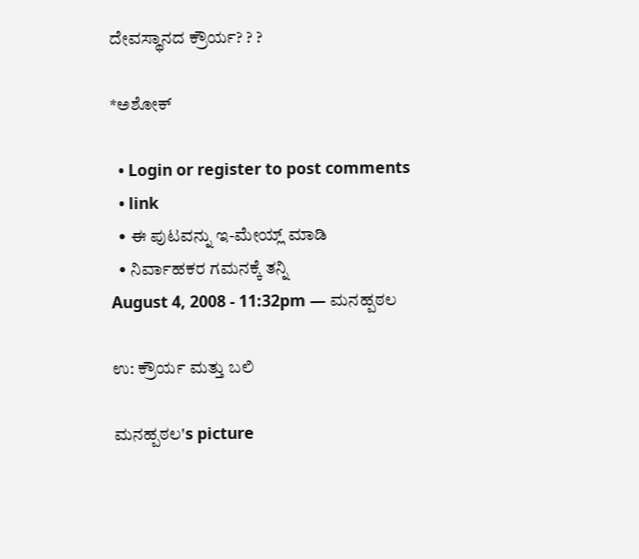ದೇವಸ್ಥಾನದ ಕ್ರೌರ್ಯ? ? ?

*ಅಶೋಕ್

  • Login or register to post comments
  • link
  • ಈ ಪುಟವನ್ನು ಇ-ಮೇಯ್ಲ್ ಮಾಡಿ
  • ನಿರ್ವಾಹಕರ ಗಮನಕ್ಕೆ ತನ್ನಿ
August 4, 2008 - 11:32pm — ಮನಹ್ಪಠಲ

ಉ: ಕ್ರೌರ್ಯ ಮತ್ತು ಬಲಿ

ಮನಹ್ಪಠಲ's picture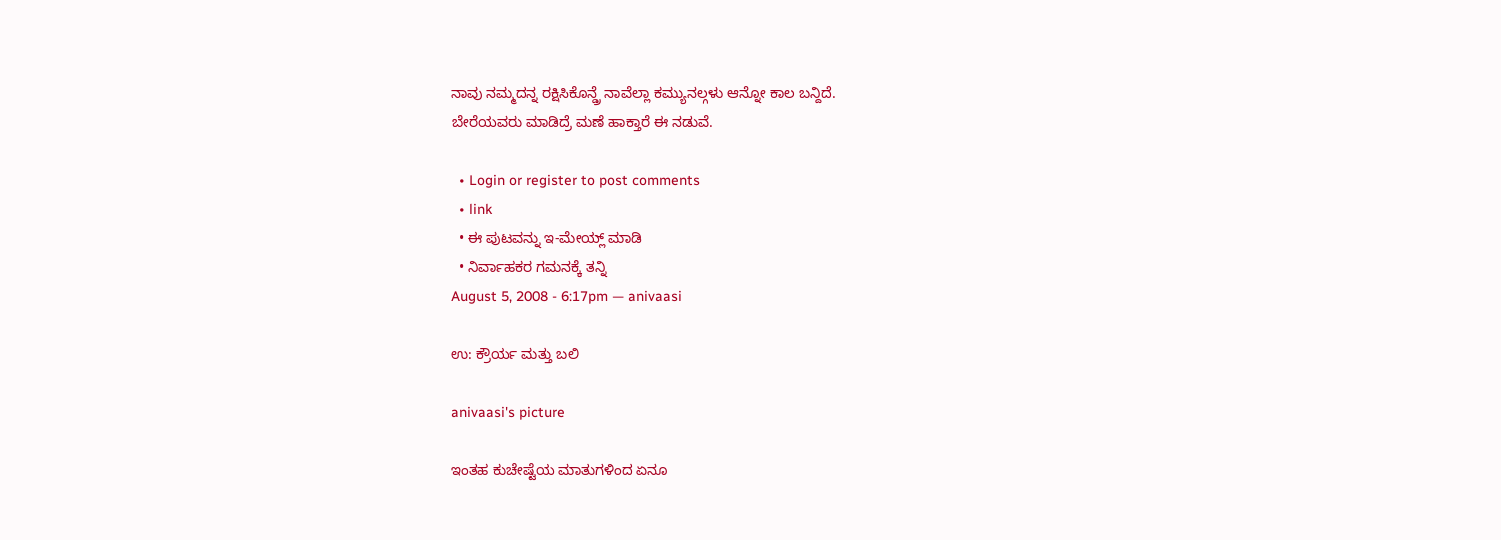ನಾವು ನಮ್ಮದನ್ನ ರಕ್ಷಿಸಿಕೊನ್ಡ್ರೆ ನಾವೆಲ್ಲಾ ಕಮ್ಯುನಲ್ಗಳು ಆನ್ನೋ ಕಾಲ ಬನ್ದಿದೆ.
ಬೇರೆಯವರು ಮಾಡಿದ್ರೆ ಮಣೆ ಹಾಕ್ತಾರೆ ಈ ನಡುವೆ.

  • Login or register to post comments
  • link
  • ಈ ಪುಟವನ್ನು ಇ-ಮೇಯ್ಲ್ ಮಾಡಿ
  • ನಿರ್ವಾಹಕರ ಗಮನಕ್ಕೆ ತನ್ನಿ
August 5, 2008 - 6:17pm — anivaasi

ಉ: ಕ್ರೌರ್ಯ ಮತ್ತು ಬಲಿ

anivaasi's picture

ಇಂತಹ ಕುಚೇಷ್ಟೆಯ ಮಾತುಗಳಿಂದ ಏನೂ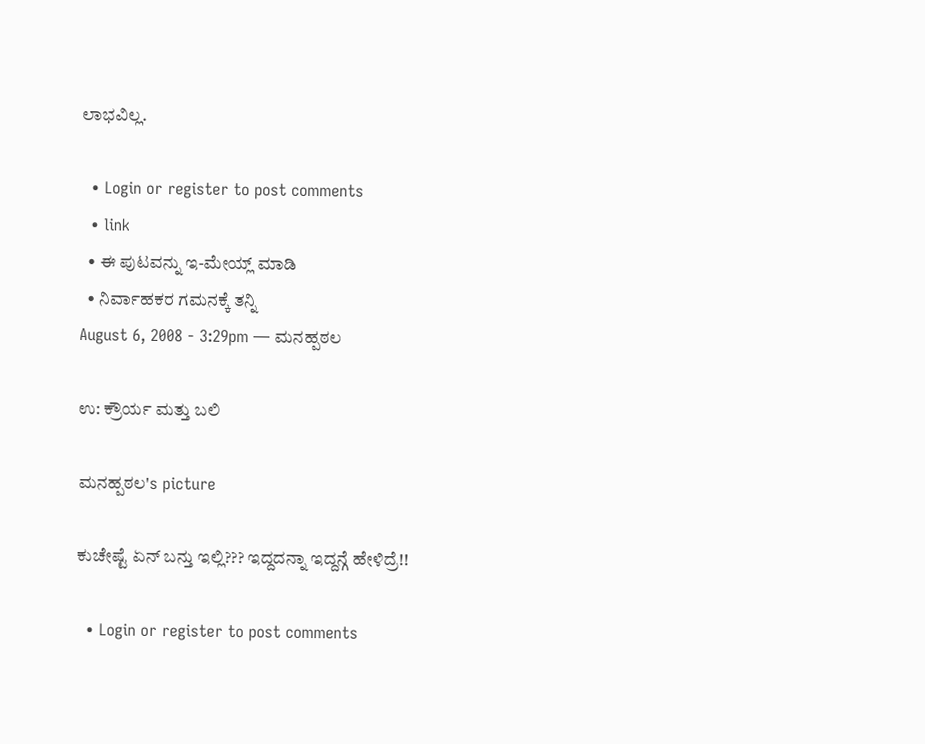ಲಾಭವಿಲ್ಲ.

  • Login or register to post comments
  • link
  • ಈ ಪುಟವನ್ನು ಇ-ಮೇಯ್ಲ್ ಮಾಡಿ
  • ನಿರ್ವಾಹಕರ ಗಮನಕ್ಕೆ ತನ್ನಿ
August 6, 2008 - 3:29pm — ಮನಹ್ಪಠಲ

ಉ: ಕ್ರೌರ್ಯ ಮತ್ತು ಬಲಿ

ಮನಹ್ಪಠಲ's picture

ಕುಚೇಷ್ಟೆ ಏನ್ ಬನ್ತು ಇಲ್ಲಿ??? ಇದ್ದದನ್ನಾ ಇದ್ದನ್ಗೆ ಹೇಳಿದ್ರೆ!!

  • Login or register to post comments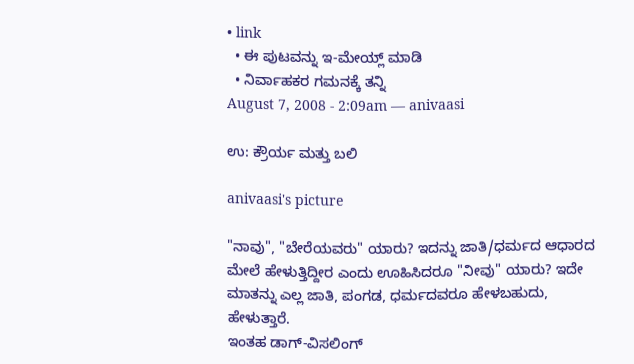• link
  • ಈ ಪುಟವನ್ನು ಇ-ಮೇಯ್ಲ್ ಮಾಡಿ
  • ನಿರ್ವಾಹಕರ ಗಮನಕ್ಕೆ ತನ್ನಿ
August 7, 2008 - 2:09am — anivaasi

ಉ: ಕ್ರೌರ್ಯ ಮತ್ತು ಬಲಿ

anivaasi's picture

"ನಾವು", "ಬೇರೆಯವರು" ಯಾರು? ಇದನ್ನು ಜಾತಿ/ಧರ್ಮದ ಆಧಾರದ ಮೇಲೆ ಹೇಳುತ್ತಿದ್ದೀರ ಎಂದು ಊಹಿಸಿದರೂ "ನೀವು" ಯಾರು? ಇದೇ ಮಾತನ್ನು ಎಲ್ಲ ಜಾತಿ, ಪಂಗಡ, ಧರ್ಮದವರೂ ಹೇಳಬಹುದು, ಹೇಳುತ್ತಾರೆ.
ಇಂತಹ ಡಾಗ್-ವಿಸಲಿಂಗ್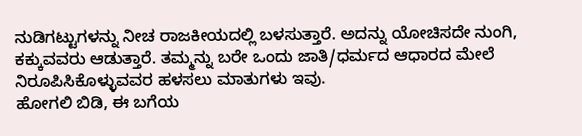ನುಡಿಗಟ್ಟುಗಳನ್ನು ನೀಚ ರಾಜಕೀಯದಲ್ಲಿ ಬಳಸುತ್ತಾರೆ. ಅದನ್ನು ಯೋಚಿಸದೇ ನುಂಗಿ, ಕಕ್ಕುವವರು ಆಡುತ್ತಾರೆ. ತಮ್ಮನ್ನು ಬರೇ ಒಂದು ಜಾತಿ/ಧರ್ಮದ ಆಧಾರದ ಮೇಲೆ ನಿರೂಪಿಸಿಕೊಳ್ಳುವವರ ಹಳಸಲು ಮಾತುಗಳು ಇವು.
ಹೋಗಲಿ ಬಿಡಿ, ಈ ಬಗೆಯ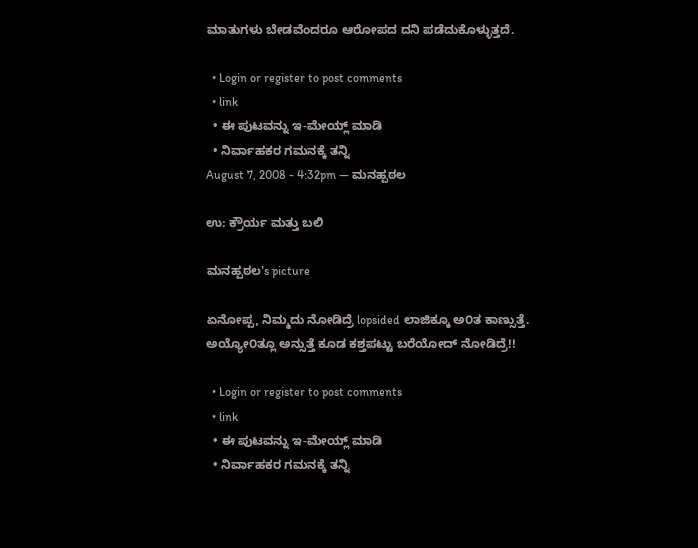ಮಾತುಗಳು ಬೇಡವೆಂದರೂ ಆರೋಪದ ದನಿ ಪಡೆದುಕೊಳ್ಳುತ್ತದೆ.

  • Login or register to post comments
  • link
  • ಈ ಪುಟವನ್ನು ಇ-ಮೇಯ್ಲ್ ಮಾಡಿ
  • ನಿರ್ವಾಹಕರ ಗಮನಕ್ಕೆ ತನ್ನಿ
August 7, 2008 - 4:32pm — ಮನಹ್ಪಠಲ

ಉ: ಕ್ರೌರ್ಯ ಮತ್ತು ಬಲಿ

ಮನಹ್ಪಠಲ's picture

ಏನೋಪ್ಪ, ನಿಮ್ಮದು ನೋಡಿದ್ರೆ lopsided ಲಾಜಿಕ್ಕೂ ಅ೦ತ ಕಾಣ್ಸುತ್ತೆ.
ಅಯ್ಯೋ೦ತ್ಲೂ ಅನ್ಸುತ್ತೆ ಕೂಡ ಕಶ್ತಪಟ್ಟು ಬರೆಯೋದ್ ನೋಡಿದ್ರೆ!!

  • Login or register to post comments
  • link
  • ಈ ಪುಟವನ್ನು ಇ-ಮೇಯ್ಲ್ ಮಾಡಿ
  • ನಿರ್ವಾಹಕರ ಗಮನಕ್ಕೆ ತನ್ನಿ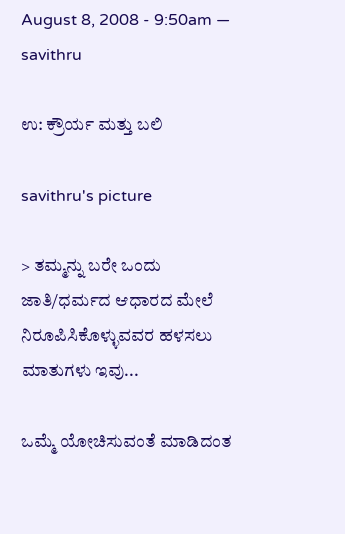August 8, 2008 - 9:50am — savithru

ಉ: ಕ್ರೌರ್ಯ ಮತ್ತು ಬಲಿ

savithru's picture

> ತಮ್ಮನ್ನು ಬರೇ ಒಂದು ಜಾತಿ/ಧರ್ಮದ ಆಧಾರದ ಮೇಲೆ ನಿರೂಪಿಸಿಕೊಳ್ಳುವವರ ಹಳಸಲು ಮಾತುಗಳು ಇವು...

ಒಮ್ಮೆ ಯೋಚಿಸುವಂತೆ ಮಾಡಿದಂತ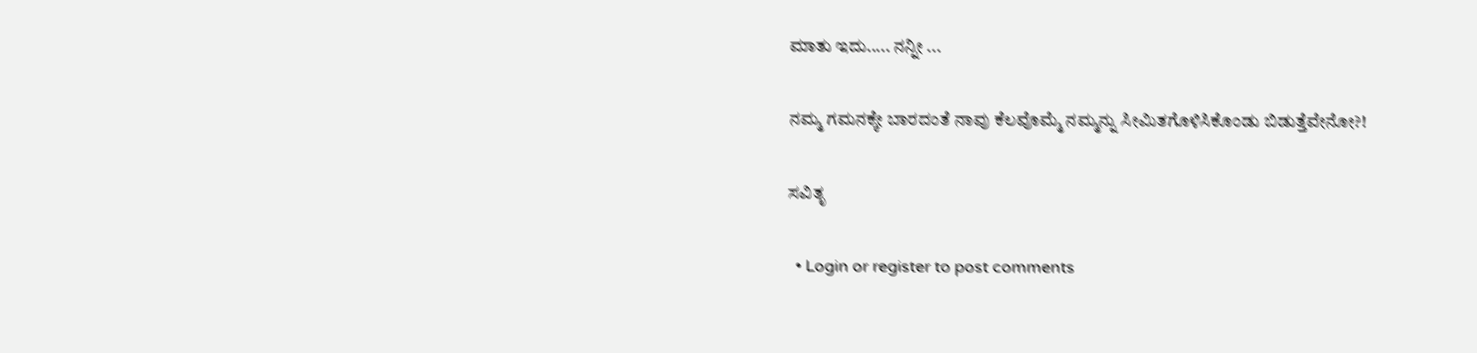ಮಾತು ಇದು..... ನನ್ನೀ ...

ನಮ್ಮ ಗಮನಕ್ಕೇ ಬಾರದಂತೆ ನಾವು ಕೆಲವೊಮ್ಮೆ ನಮ್ಮನ್ನು ಸೀಮಿತಗೊಳಿಸಿಕೊಂಡು ಬಿಡುತ್ತೆವೇನೋ?!

ಸವಿತೃ

  • Login or register to post comments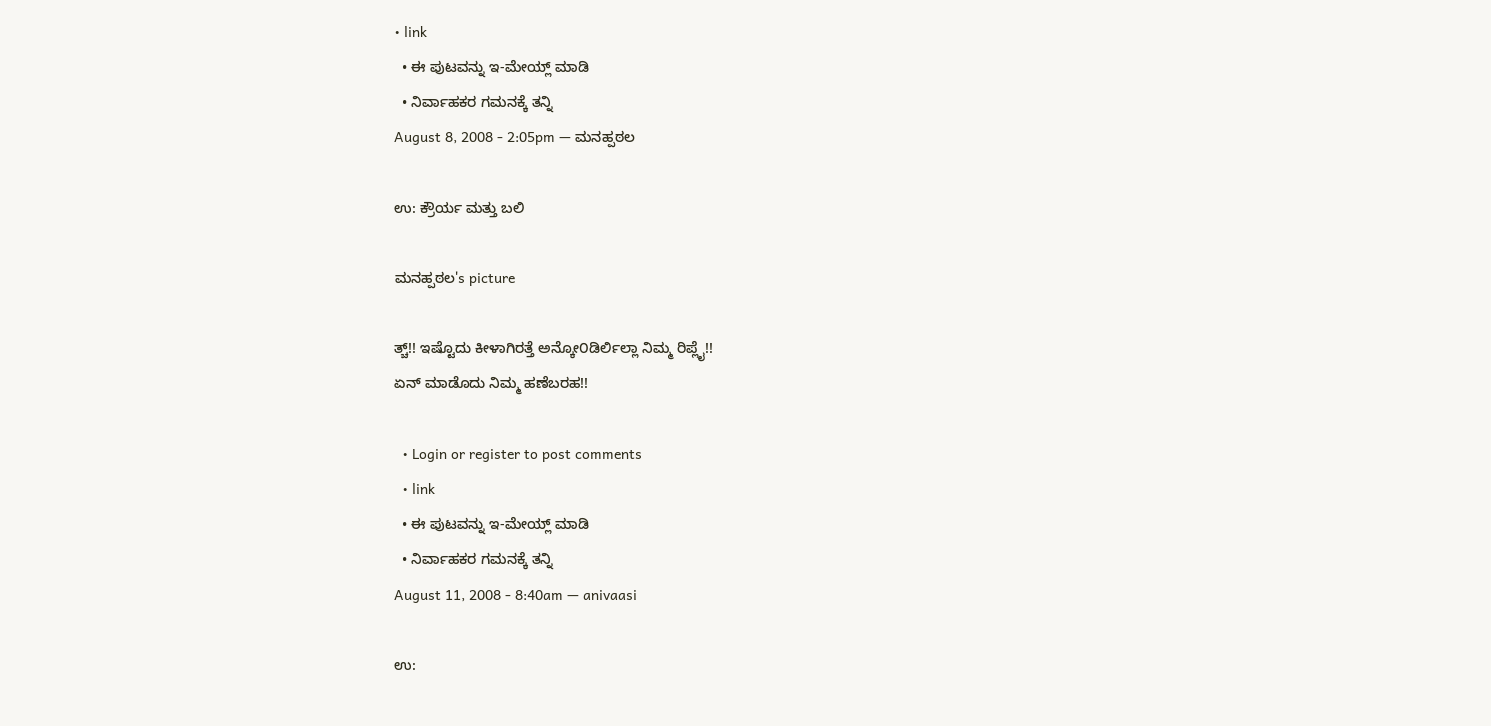• link
  • ಈ ಪುಟವನ್ನು ಇ-ಮೇಯ್ಲ್ ಮಾಡಿ
  • ನಿರ್ವಾಹಕರ ಗಮನಕ್ಕೆ ತನ್ನಿ
August 8, 2008 - 2:05pm — ಮನಹ್ಪಠಲ

ಉ: ಕ್ರೌರ್ಯ ಮತ್ತು ಬಲಿ

ಮನಹ್ಪಠಲ's picture

ತ್ಚ್!! ಇಷ್ಟೊದು ಕೀಳಾಗಿರತ್ತೆ ಅನ್ಕೋ೦ಡಿರ್ಲಿಲ್ಲಾ ನಿಮ್ಮ ರಿಪ್ಲೈ!!
ಏನ್ ಮಾಡೊದು ನಿಮ್ಮ ಹಣೆಬರಹ!!

  • Login or register to post comments
  • link
  • ಈ ಪುಟವನ್ನು ಇ-ಮೇಯ್ಲ್ ಮಾಡಿ
  • ನಿರ್ವಾಹಕರ ಗಮನಕ್ಕೆ ತನ್ನಿ
August 11, 2008 - 8:40am — anivaasi

ಉ: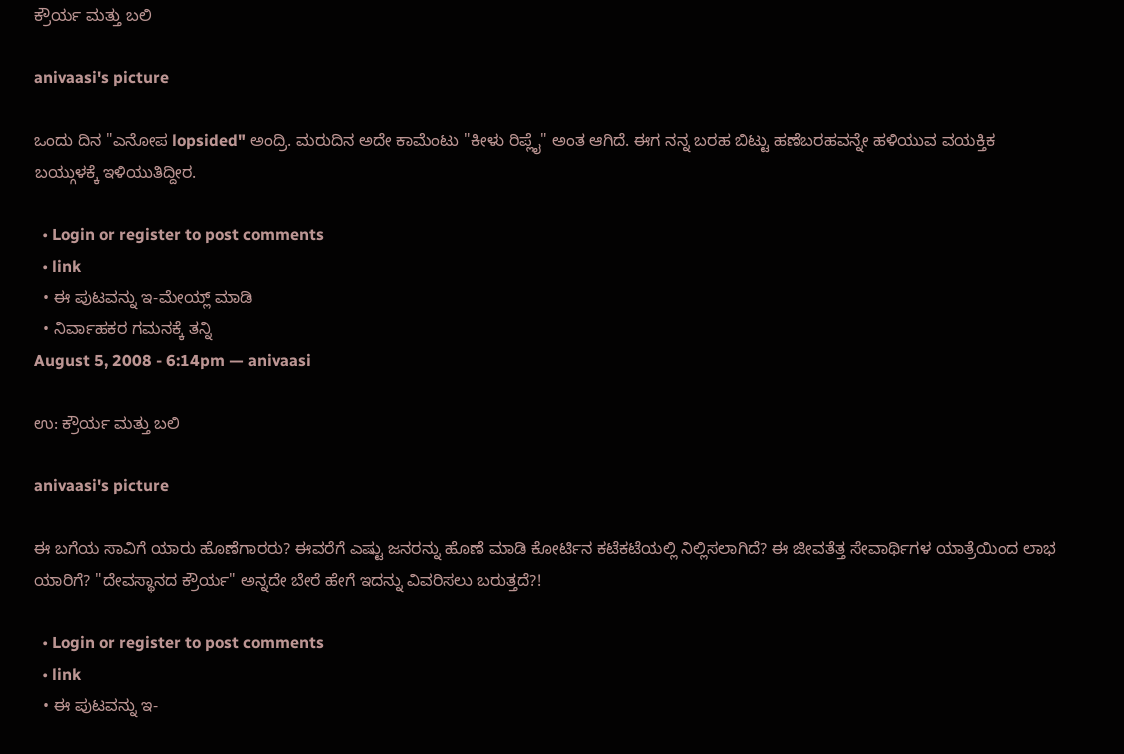ಕ್ರೌರ್ಯ ಮತ್ತು ಬಲಿ

anivaasi's picture

ಒಂದು ದಿನ "ಎನೋಪ lopsided" ಅಂದ್ರಿ. ಮರುದಿನ ಅದೇ ಕಾಮೆಂಟು "ಕೀಳು ರಿಪ್ಲೈ" ಅಂತ ಆಗಿದೆ. ಈಗ ನನ್ನ ಬರಹ ಬಿಟ್ಟು ಹಣೆಬರಹವನ್ನೇ ಹಳಿಯುವ ವಯಕ್ತಿಕ ಬಯ್ಗುಳಕ್ಕೆ ಇಳಿಯುತಿದ್ದೀರ.

  • Login or register to post comments
  • link
  • ಈ ಪುಟವನ್ನು ಇ-ಮೇಯ್ಲ್ ಮಾಡಿ
  • ನಿರ್ವಾಹಕರ ಗಮನಕ್ಕೆ ತನ್ನಿ
August 5, 2008 - 6:14pm — anivaasi

ಉ: ಕ್ರೌರ್ಯ ಮತ್ತು ಬಲಿ

anivaasi's picture

ಈ ಬಗೆಯ ಸಾವಿಗೆ ಯಾರು ಹೊಣೆಗಾರರು? ಈವರೆಗೆ ಎಷ್ಟು ಜನರನ್ನು ಹೊಣೆ ಮಾಡಿ ಕೋರ್ಟಿನ ಕಟೆಕಟೆಯಲ್ಲಿ ನಿಲ್ಲಿಸಲಾಗಿದೆ? ಈ ಜೀವತೆತ್ತ ಸೇವಾರ್ಥಿಗಳ ಯಾತ್ರೆಯಿಂದ ಲಾಭ ಯಾರಿಗೆ? "ದೇವಸ್ಥಾನದ ಕ್ರೌರ್ಯ" ಅನ್ನದೇ ಬೇರೆ ಹೇಗೆ ಇದನ್ನು ವಿವರಿಸಲು ಬರುತ್ತದೆ?!

  • Login or register to post comments
  • link
  • ಈ ಪುಟವನ್ನು ಇ-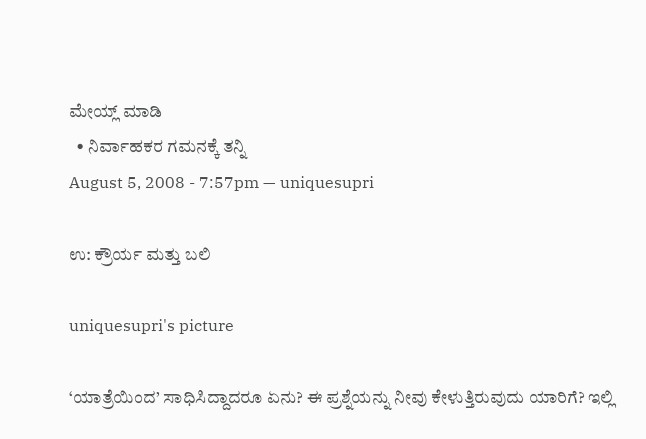ಮೇಯ್ಲ್ ಮಾಡಿ
  • ನಿರ್ವಾಹಕರ ಗಮನಕ್ಕೆ ತನ್ನಿ
August 5, 2008 - 7:57pm — uniquesupri

ಉ: ಕ್ರೌರ್ಯ ಮತ್ತು ಬಲಿ

uniquesupri's picture

‘ಯಾತ್ರೆಯಿಂದ’ ಸಾಧಿಸಿದ್ದಾದರೂ ಏನು? ಈ ಪ್ರಶ್ನೆಯನ್ನು ನೀವು ಕೇಳುತ್ತಿರುವುದು ಯಾರಿಗೆ? ಇಲ್ಲಿ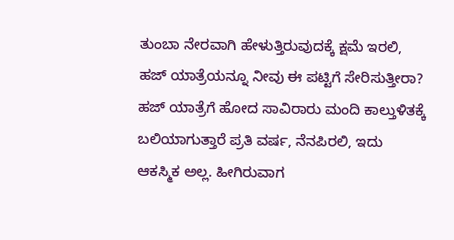ತುಂಬಾ ನೇರವಾಗಿ ಹೇಳುತ್ತಿರುವುದಕ್ಕೆ ಕ್ಷಮೆ ಇರಲಿ, ಹಜ್ ಯಾತ್ರೆಯನ್ನೂ ನೀವು ಈ ಪಟ್ಟಿಗೆ ಸೇರಿಸುತ್ತೀರಾ? ಹಜ್ ಯಾತ್ರೆಗೆ ಹೋದ ಸಾವಿರಾರು ಮಂದಿ ಕಾಲ್ತುಳಿತಕ್ಕೆ ಬಲಿಯಾಗುತ್ತಾರೆ ಪ್ರತಿ ವರ್ಷ, ನೆನಪಿರಲಿ, ಇದು ಆಕಸ್ಮಿಕ ಅಲ್ಲ. ಹೀಗಿರುವಾಗ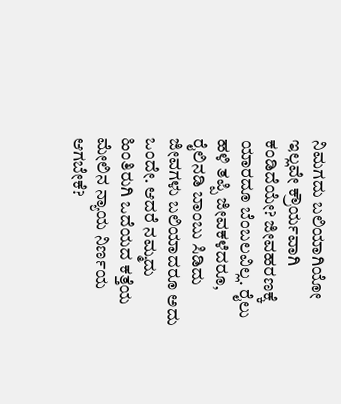ನಿಮಗದು ಬಲಿಯಾಗಿಯೋ ಇಲ್ಲವೇ ಕ್ರೌರ್ಯವಾಗಿ ಕಂಡಿದೆಯೇ? ಜೀವಹರಣಕ್ಕೆ ಯಾರದೂ ಬೆಂಬಲವಿಲ್ಲ. ರೈಲು ಹಳಿ ತಪ್ಪಿ ಜೀವಕಳೆದರೂ, ರೈಲಿನಡಿ ಬಾಂಬು ಸಿಡಿದು ಜೀವಗಳು ಬಲಿಯಾದರೂ ಅದು ಒಂದೇ. ಆದರೆ ನಮ್ಮದು ಹಿಂತಿರುಗಿ ಒದೆಯದ ಕತ್ತೆಯ ಮೇಲಿನ ನ್ಯಾಯ ನಿರ್ಣಯ ಆಗಬೇಕೆ?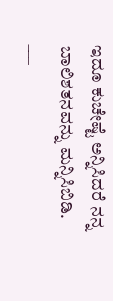ಇದೂ ಕುಚೇಷ್ಟೆ ಅನ್ನಿಸಿದರೆ ನನ್ನ ಬಾಲಿಶತನವನ್ನು ಮನ್ನಿಸಿಬಿಡಿ.
___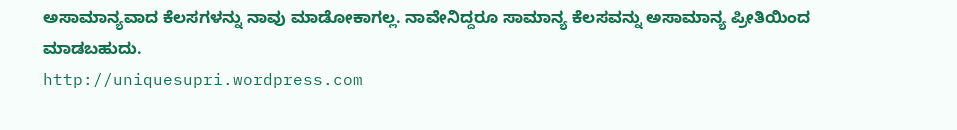ಅಸಾಮಾನ್ಯವಾದ ಕೆಲಸಗಳನ್ನು ನಾವು ಮಾಡೋಕಾಗಲ್ಲ. ನಾವೇನಿದ್ದರೂ ಸಾಮಾನ್ಯ ಕೆಲಸವನ್ನು ಅಸಾಮಾನ್ಯ ಪ್ರೀತಿಯಿಂದ ಮಾಡಬಹುದು.
http://uniquesupri.wordpress.com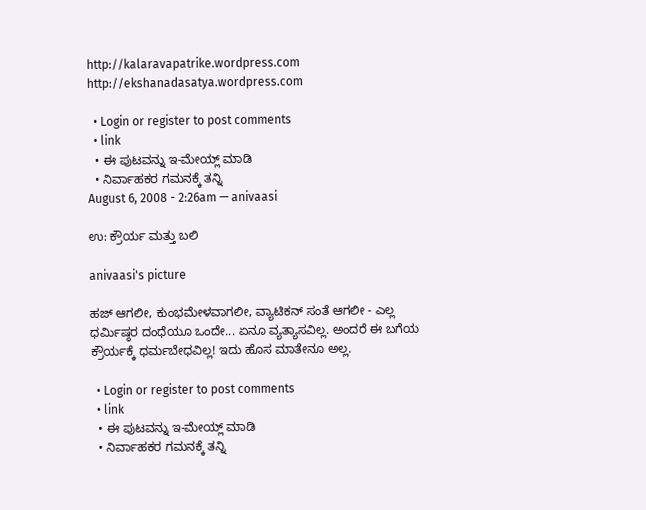http://kalaravapatrike.wordpress.com
http://ekshanadasatya.wordpress.com

  • Login or register to post comments
  • link
  • ಈ ಪುಟವನ್ನು ಇ-ಮೇಯ್ಲ್ ಮಾಡಿ
  • ನಿರ್ವಾಹಕರ ಗಮನಕ್ಕೆ ತನ್ನಿ
August 6, 2008 - 2:26am — anivaasi

ಉ: ಕ್ರೌರ್ಯ ಮತ್ತು ಬಲಿ

anivaasi's picture

ಹಜ್ ಆಗಲೀ, ಕುಂಭಮೇಳವಾಗಲೀ, ವ್ಯಾಟಿಕನ್ ಸಂತೆ ಆಗಲೀ - ಎಲ್ಲ ಧರ್ಮಿಷ್ಠರ ದಂಧೆಯೂ ಒಂದೇ... ಏನೂ ವ್ಯತ್ಯಾಸವಿಲ್ಲ. ಅಂದರೆ ಈ ಬಗೆಯ ಕ್ರೌರ್ಯಕ್ಕೆ ಧರ್ಮಬೇಧವಿಲ್ಲ! ಇದು ಹೊಸ ಮಾತೇನೂ ಅಲ್ಲ.

  • Login or register to post comments
  • link
  • ಈ ಪುಟವನ್ನು ಇ-ಮೇಯ್ಲ್ ಮಾಡಿ
  • ನಿರ್ವಾಹಕರ ಗಮನಕ್ಕೆ ತನ್ನಿ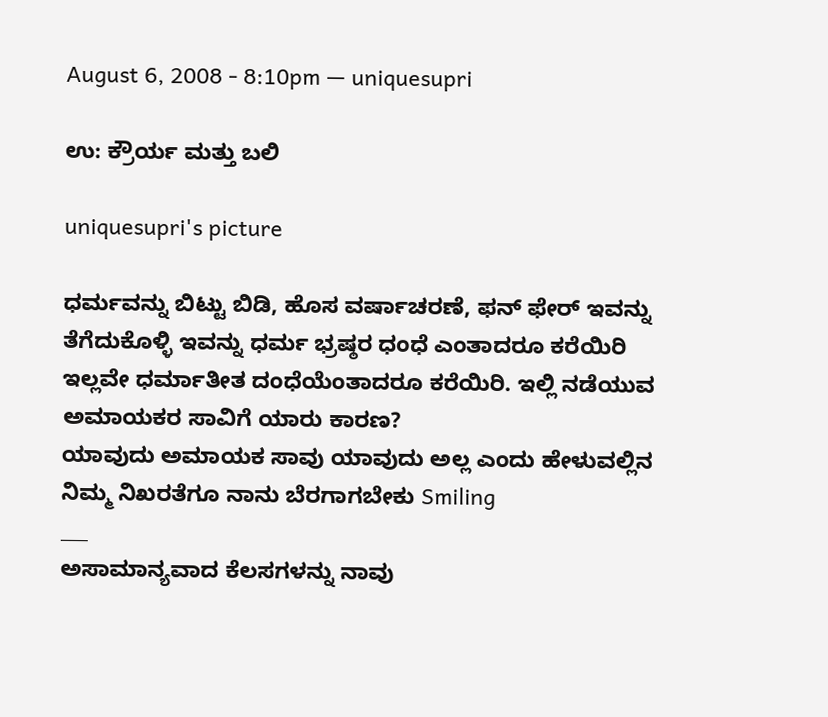August 6, 2008 - 8:10pm — uniquesupri

ಉ: ಕ್ರೌರ್ಯ ಮತ್ತು ಬಲಿ

uniquesupri's picture

ಧರ್ಮವನ್ನು ಬಿಟ್ಟು ಬಿಡಿ, ಹೊಸ ವರ್ಷಾಚರಣೆ, ಫನ್ ಫೇರ್ ಇವನ್ನು ತೆಗೆದುಕೊಳ್ಳಿ ಇವನ್ನು ಧರ್ಮ ಭ್ರಷ್ಠರ ಧಂಧೆ ಎಂತಾದರೂ ಕರೆಯಿರಿ ಇಲ್ಲವೇ ಧರ್ಮಾತೀತ ದಂಧೆಯೆಂತಾದರೂ ಕರೆಯಿರಿ. ಇಲ್ಲಿ ನಡೆಯುವ ಅಮಾಯಕರ ಸಾವಿಗೆ ಯಾರು ಕಾರಣ?
ಯಾವುದು ಅಮಾಯಕ ಸಾವು ಯಾವುದು ಅಲ್ಲ ಎಂದು ಹೇಳುವಲ್ಲಿನ ನಿಮ್ಮ ನಿಖರತೆಗೂ ನಾನು ಬೆರಗಾಗಬೇಕು Smiling
___
ಅಸಾಮಾನ್ಯವಾದ ಕೆಲಸಗಳನ್ನು ನಾವು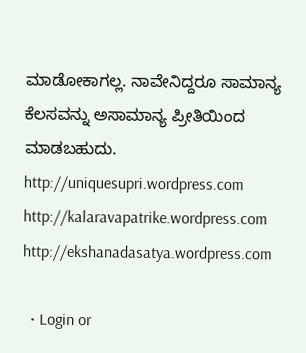ಮಾಡೋಕಾಗಲ್ಲ. ನಾವೇನಿದ್ದರೂ ಸಾಮಾನ್ಯ ಕೆಲಸವನ್ನು ಅಸಾಮಾನ್ಯ ಪ್ರೀತಿಯಿಂದ ಮಾಡಬಹುದು.
http://uniquesupri.wordpress.com
http://kalaravapatrike.wordpress.com
http://ekshanadasatya.wordpress.com

  • Login or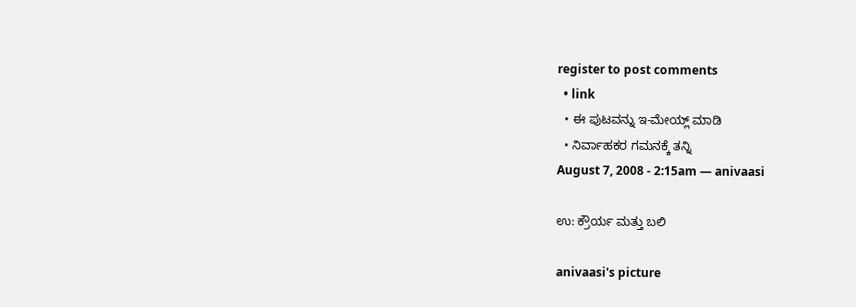register to post comments
  • link
  • ಈ ಪುಟವನ್ನು ಇ-ಮೇಯ್ಲ್ ಮಾಡಿ
  • ನಿರ್ವಾಹಕರ ಗಮನಕ್ಕೆ ತನ್ನಿ
August 7, 2008 - 2:15am — anivaasi

ಉ: ಕ್ರೌರ್ಯ ಮತ್ತು ಬಲಿ

anivaasi's picture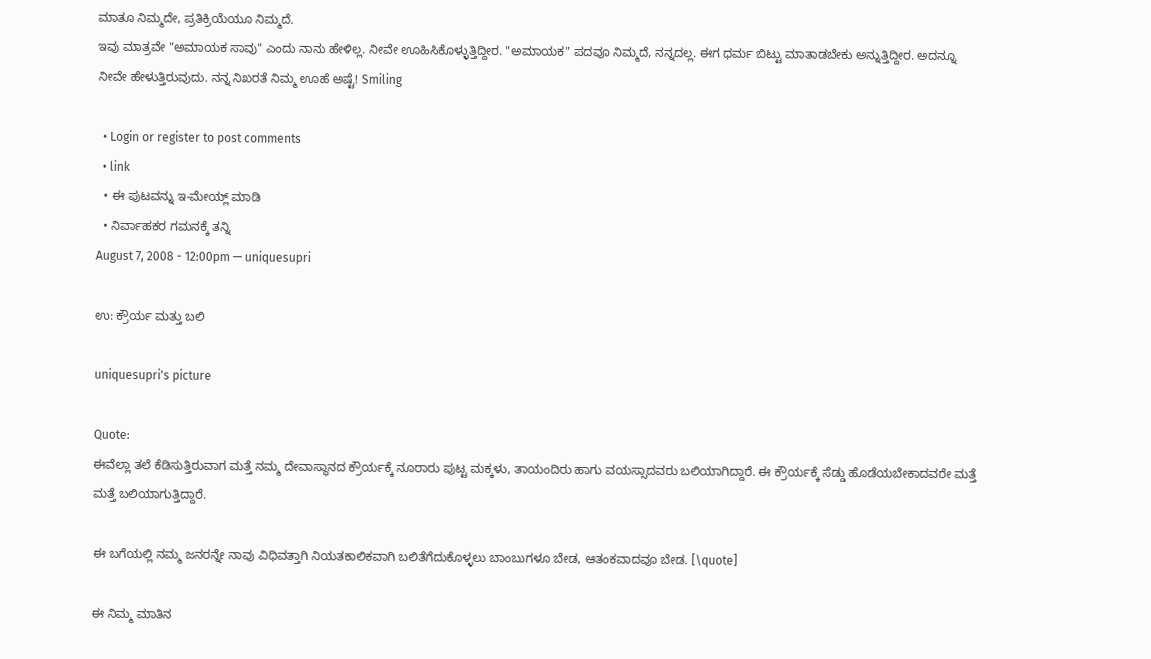ಮಾತೂ ನಿಮ್ಮದೇ, ಪ್ರತಿಕ್ರಿಯೆಯೂ ನಿಮ್ಮದೆ.
ಇವು ಮಾತ್ರವೇ "ಅಮಾಯಕ ಸಾವು" ಎಂದು ನಾನು ಹೇಳಿಲ್ಲ. ನೀವೇ ಊಹಿಸಿಕೊಳ್ಳುತ್ತಿದ್ದೀರ. "ಅಮಾಯಕ" ಪದವೂ ನಿಮ್ಮದೆ, ನನ್ನದಲ್ಲ. ಈಗ ಧರ್ಮ ಬಿಟ್ಟು ಮಾತಾಡಬೇಕು ಅನ್ನುತ್ತಿದ್ದೀರ. ಅದನ್ನೂ ನೀವೇ ಹೇಳುತ್ತಿರುವುದು. ನನ್ನ ನಿಖರತೆ ನಿಮ್ಮ ಊಹೆ ಅಷ್ಟೆ! Smiling

  • Login or register to post comments
  • link
  • ಈ ಪುಟವನ್ನು ಇ-ಮೇಯ್ಲ್ ಮಾಡಿ
  • ನಿರ್ವಾಹಕರ ಗಮನಕ್ಕೆ ತನ್ನಿ
August 7, 2008 - 12:00pm — uniquesupri

ಉ: ಕ್ರೌರ್ಯ ಮತ್ತು ಬಲಿ

uniquesupri's picture

Quote:
ಈವೆಲ್ಲಾ ತಲೆ ಕೆಡಿಸುತ್ತಿರುವಾಗ ಮತ್ತೆ ನಮ್ಮ ದೇವಾಸ್ಥಾನದ ಕ್ರೌರ್ಯಕ್ಕೆ ನೂರಾರು ಪುಟ್ಟ ಮಕ್ಕಳು, ತಾಯಂದಿರು ಹಾಗು ವಯಸ್ಸಾದವರು ಬಲಿಯಾಗಿದ್ದಾರೆ. ಈ ಕ್ರೌರ್ಯಕ್ಕೆ ಸೆಡ್ಡು ಹೊಡೆಯಬೇಕಾದವರೇ ಮತ್ತೆ ಮತ್ತೆ ಬಲಿಯಾಗುತ್ತಿದ್ದಾರೆ.

ಈ ಬಗೆಯಲ್ಲಿ ನಮ್ಮ ಜನರನ್ನೇ ನಾವು ವಿಧಿವತ್ತಾಗಿ ನಿಯತಕಾಲಿಕವಾಗಿ ಬಲಿತೆಗೆದುಕೊಳ್ಳಲು ಬಾಂಬುಗಳೂ ಬೇಡ, ಆತಂಕವಾದವೂ ಬೇಡ. [\quote]

ಈ ನಿಮ್ಮ ಮಾತಿನ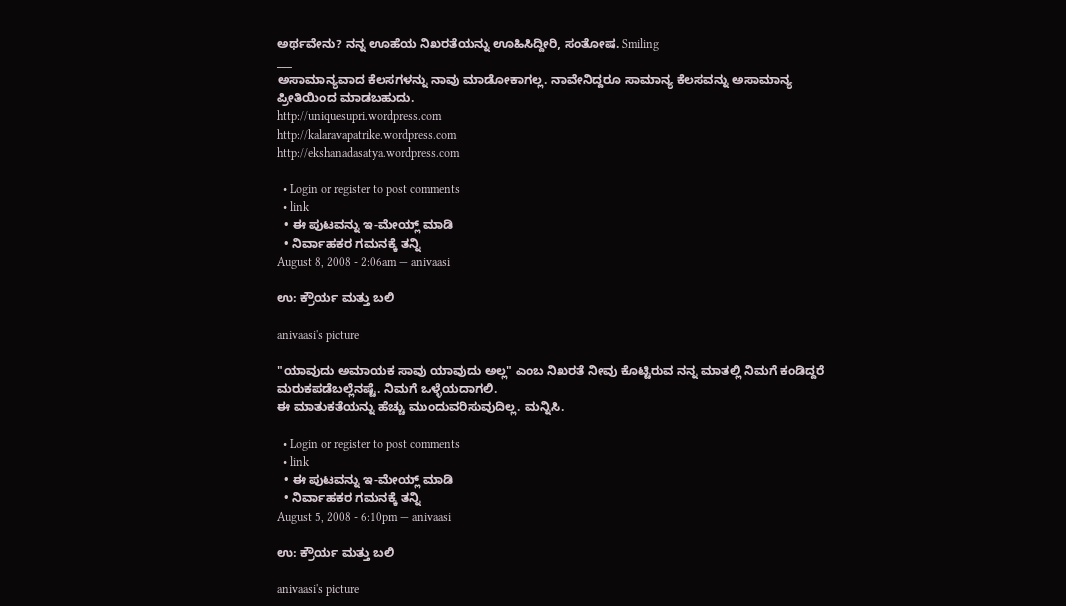ಅರ್ಥವೇನು? ನನ್ನ ಊಹೆಯ ನಿಖರತೆಯನ್ನು ಊಹಿಸಿದ್ದೀರಿ, ಸಂತೋಷ. Smiling
___
ಅಸಾಮಾನ್ಯವಾದ ಕೆಲಸಗಳನ್ನು ನಾವು ಮಾಡೋಕಾಗಲ್ಲ. ನಾವೇನಿದ್ದರೂ ಸಾಮಾನ್ಯ ಕೆಲಸವನ್ನು ಅಸಾಮಾನ್ಯ ಪ್ರೀತಿಯಿಂದ ಮಾಡಬಹುದು.
http://uniquesupri.wordpress.com
http://kalaravapatrike.wordpress.com
http://ekshanadasatya.wordpress.com

  • Login or register to post comments
  • link
  • ಈ ಪುಟವನ್ನು ಇ-ಮೇಯ್ಲ್ ಮಾಡಿ
  • ನಿರ್ವಾಹಕರ ಗಮನಕ್ಕೆ ತನ್ನಿ
August 8, 2008 - 2:06am — anivaasi

ಉ: ಕ್ರೌರ್ಯ ಮತ್ತು ಬಲಿ

anivaasi's picture

"ಯಾವುದು ಅಮಾಯಕ ಸಾವು ಯಾವುದು ಅಲ್ಲ" ಎಂಬ ನಿಖರತೆ ನೀವು ಕೊಟ್ಟಿರುವ ನನ್ನ ಮಾತಲ್ಲಿ ನಿಮಗೆ ಕಂಡಿದ್ದರೆ ಮರುಕಪಡೆಬಲ್ಲೆನಷ್ಟೆ. ನಿಮಗೆ ಒಳ್ಳೆಯದಾಗಲಿ.
ಈ ಮಾತುಕತೆಯನ್ನು ಹೆಚ್ಚು ಮುಂದುವರಿಸುವುದಿಲ್ಲ. ಮನ್ನಿಸಿ.

  • Login or register to post comments
  • link
  • ಈ ಪುಟವನ್ನು ಇ-ಮೇಯ್ಲ್ ಮಾಡಿ
  • ನಿರ್ವಾಹಕರ ಗಮನಕ್ಕೆ ತನ್ನಿ
August 5, 2008 - 6:10pm — anivaasi

ಉ: ಕ್ರೌರ್ಯ ಮತ್ತು ಬಲಿ

anivaasi's picture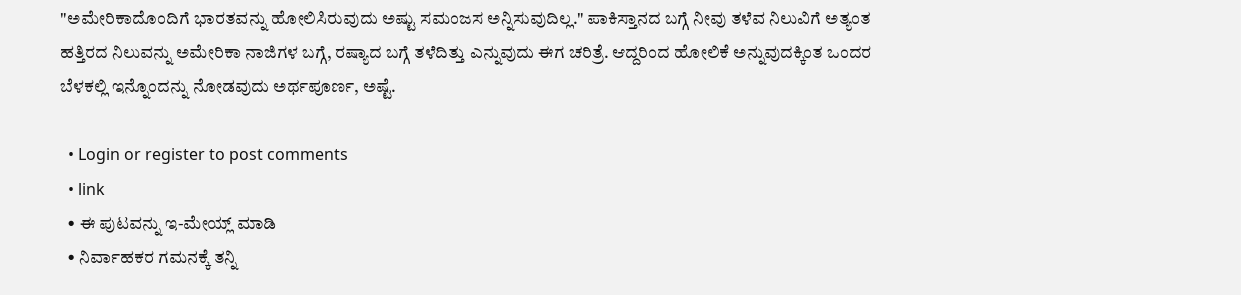"ಅಮೇರಿಕಾದೊಂದಿಗೆ ಭಾರತವನ್ನು ಹೋಲಿಸಿರುವುದು ಅಷ್ಟು ಸಮಂಜಸ ಅನ್ನಿಸುವುದಿಲ್ಲ." ಪಾಕಿಸ್ತಾನದ ಬಗ್ಗೆ ನೀವು ತಳೆವ ನಿಲುವಿಗೆ ಅತ್ಯಂತ ಹತ್ತಿರದ ನಿಲುವನ್ನು ಅಮೇರಿಕಾ ನಾಜಿಗಳ ಬಗ್ಗೆ, ರಷ್ಯಾದ ಬಗ್ಗೆ ತಳೆದಿತ್ತು ಎನ್ನುವುದು ಈಗ ಚರಿತ್ರೆ. ಆದ್ದರಿಂದ ಹೋಲಿಕೆ ಅನ್ನುವುದಕ್ಕಿಂತ ಒಂದರ ಬೆಳಕಲ್ಲಿ ಇನ್ನೊಂದನ್ನು ನೋಡವುದು ಅರ್ಥಪೂರ್ಣ, ಅಷ್ಟೆ.

  • Login or register to post comments
  • link
  • ಈ ಪುಟವನ್ನು ಇ-ಮೇಯ್ಲ್ ಮಾಡಿ
  • ನಿರ್ವಾಹಕರ ಗಮನಕ್ಕೆ ತನ್ನಿ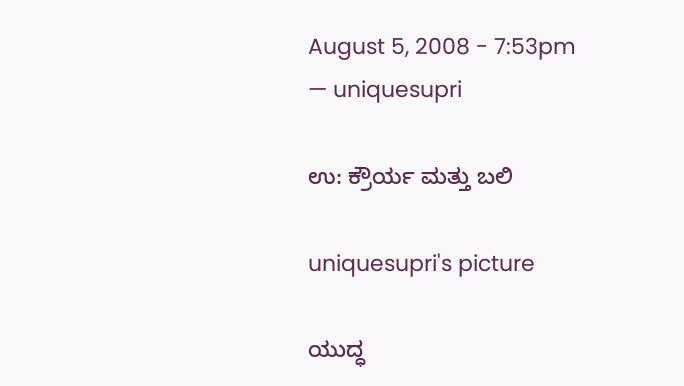August 5, 2008 - 7:53pm — uniquesupri

ಉ: ಕ್ರೌರ್ಯ ಮತ್ತು ಬಲಿ

uniquesupri's picture

ಯುದ್ಧ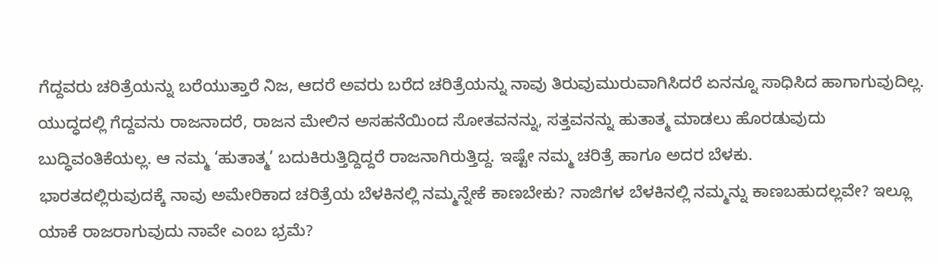ಗೆದ್ದವರು ಚರಿತ್ರೆಯನ್ನು ಬರೆಯುತ್ತಾರೆ ನಿಜ, ಆದರೆ ಅವರು ಬರೆದ ಚರಿತ್ರೆಯನ್ನು ನಾವು ತಿರುವುಮುರುವಾಗಿಸಿದರೆ ಏನನ್ನೂ ಸಾಧಿಸಿದ ಹಾಗಾಗುವುದಿಲ್ಲ. ಯುದ್ಧದಲ್ಲಿ ಗೆದ್ದವನು ರಾಜನಾದರೆ, ರಾಜನ ಮೇಲಿನ ಅಸಹನೆಯಿಂದ ಸೋತವನನ್ನು, ಸತ್ತವನನ್ನು ಹುತಾತ್ಮ ಮಾಡಲು ಹೊರಡುವುದು ಬುದ್ಧಿವಂತಿಕೆಯಲ್ಲ. ಆ ನಮ್ಮ ‘ಹುತಾತ್ಮ’ ಬದುಕಿರುತ್ತಿದ್ದಿದ್ದರೆ ರಾಜನಾಗಿರುತ್ತಿದ್ದ. ಇಷ್ಟೇ ನಮ್ಮ ಚರಿತ್ರೆ ಹಾಗೂ ಅದರ ಬೆಳಕು.
ಭಾರತದಲ್ಲಿರುವುದಕ್ಕೆ ನಾವು ಅಮೇರಿಕಾದ ಚರಿತ್ರೆಯ ಬೆಳಕಿನಲ್ಲಿ ನಮ್ಮನ್ನೇಕೆ ಕಾಣಬೇಕು? ನಾಜಿಗಳ ಬೆಳಕಿನಲ್ಲಿ ನಮ್ಮನ್ನು ಕಾಣಬಹುದಲ್ಲವೇ? ಇಲ್ಲೂ ಯಾಕೆ ರಾಜರಾಗುವುದು ನಾವೇ ಎಂಬ ಭ್ರಮೆ?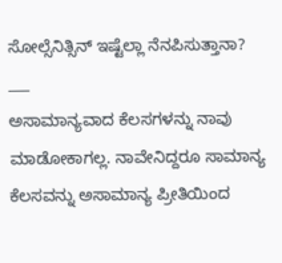ಸೋಲ್ಸೆನಿತ್ಸಿನ್ ಇಷ್ಟೆಲ್ಲಾ ನೆನಪಿಸುತ್ತಾನಾ?
___
ಅಸಾಮಾನ್ಯವಾದ ಕೆಲಸಗಳನ್ನು ನಾವು ಮಾಡೋಕಾಗಲ್ಲ. ನಾವೇನಿದ್ದರೂ ಸಾಮಾನ್ಯ ಕೆಲಸವನ್ನು ಅಸಾಮಾನ್ಯ ಪ್ರೀತಿಯಿಂದ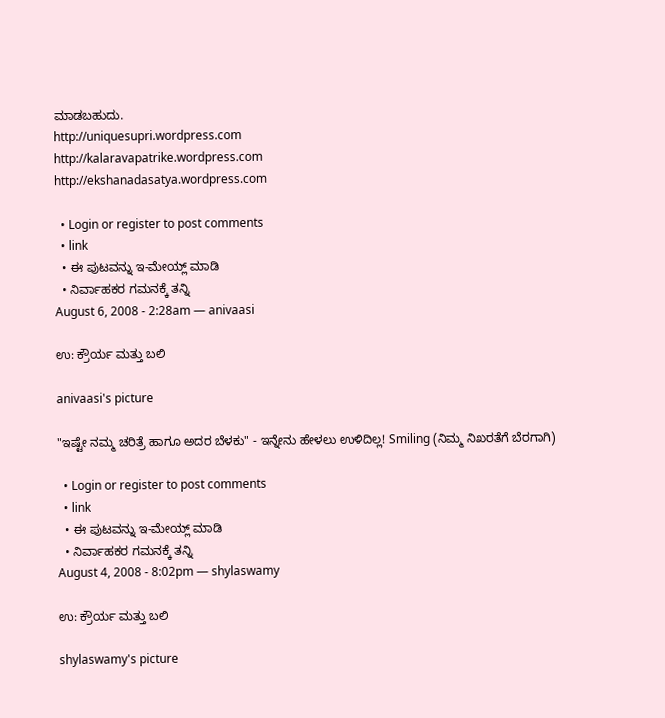ಮಾಡಬಹುದು.
http://uniquesupri.wordpress.com
http://kalaravapatrike.wordpress.com
http://ekshanadasatya.wordpress.com

  • Login or register to post comments
  • link
  • ಈ ಪುಟವನ್ನು ಇ-ಮೇಯ್ಲ್ ಮಾಡಿ
  • ನಿರ್ವಾಹಕರ ಗಮನಕ್ಕೆ ತನ್ನಿ
August 6, 2008 - 2:28am — anivaasi

ಉ: ಕ್ರೌರ್ಯ ಮತ್ತು ಬಲಿ

anivaasi's picture

"ಇಷ್ಟೇ ನಮ್ಮ ಚರಿತ್ರೆ ಹಾಗೂ ಅದರ ಬೆಳಕು" - ಇನ್ನೇನು ಹೇಳಲು ಉಳಿದಿಲ್ಲ! Smiling (ನಿಮ್ಮ ನಿಖರತೆಗೆ ಬೆರಗಾಗಿ)

  • Login or register to post comments
  • link
  • ಈ ಪುಟವನ್ನು ಇ-ಮೇಯ್ಲ್ ಮಾಡಿ
  • ನಿರ್ವಾಹಕರ ಗಮನಕ್ಕೆ ತನ್ನಿ
August 4, 2008 - 8:02pm — shylaswamy

ಉ: ಕ್ರೌರ್ಯ ಮತ್ತು ಬಲಿ

shylaswamy's picture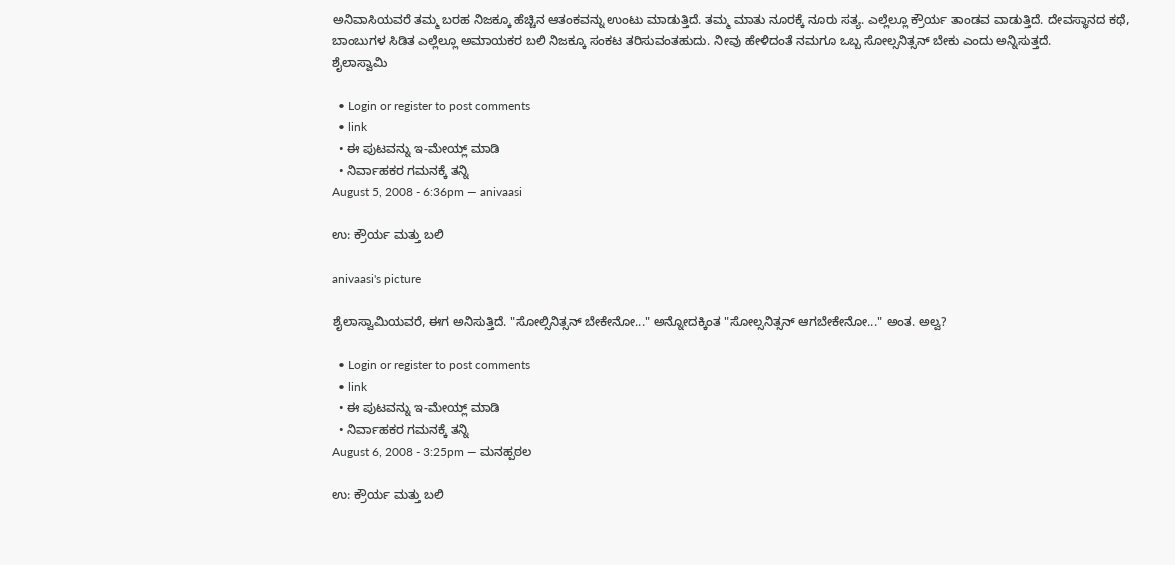ಅನಿವಾಸಿಯವರೆ ತಮ್ಮ ಬರಹ ನಿಜಕ್ಕೂ ಹೆಚ್ಚಿನ ಆತಂಕವನ್ನು ಉಂಟು ಮಾಡುತ್ತಿದೆ. ತಮ್ಮ ಮಾತು ನೂರಕ್ಕೆ ನೂರು ಸತ್ಯ. ಎಲ್ಲೆಲ್ಲೂ ಕ್ರೌರ್ಯ ತಾಂಡವ ವಾಡುತ್ತಿದೆ. ದೇವಸ್ಥಾನದ ಕಥೆ, ಬಾಂಬುಗಳ ಸಿಡಿತ ಎಲ್ಲೆಲ್ಲೂ ಅಮಾಯಕರ ಬಲಿ ನಿಜಕ್ಕೂ ಸಂಕಟ ತರಿಸುವಂತಹುದು. ನೀವು ಹೇಳಿದಂತೆ ನಮಗೂ ಒಬ್ಬ ಸೋಲ್ಸನಿತ್ಸನ್ ಬೇಕು ಎಂದು ಅನ್ನಿಸುತ್ತದೆ.
ಶೈಲಾಸ್ವಾಮಿ

  • Login or register to post comments
  • link
  • ಈ ಪುಟವನ್ನು ಇ-ಮೇಯ್ಲ್ ಮಾಡಿ
  • ನಿರ್ವಾಹಕರ ಗಮನಕ್ಕೆ ತನ್ನಿ
August 5, 2008 - 6:36pm — anivaasi

ಉ: ಕ್ರೌರ್ಯ ಮತ್ತು ಬಲಿ

anivaasi's picture

ಶೈಲಾಸ್ವಾಮಿಯವರೆ, ಈಗ ಅನಿಸುತ್ತಿದೆ. "ಸೋಲ್ಸಿನಿತ್ಸನ್ ಬೇಕೇನೋ..." ಅನ್ನೋದಕ್ಕಿಂತ "ಸೋಲ್ಸನಿತ್ಸನ್ ಆಗಬೇಕೇನೋ..." ಅಂತ. ಅಲ್ವ?

  • Login or register to post comments
  • link
  • ಈ ಪುಟವನ್ನು ಇ-ಮೇಯ್ಲ್ ಮಾಡಿ
  • ನಿರ್ವಾಹಕರ ಗಮನಕ್ಕೆ ತನ್ನಿ
August 6, 2008 - 3:25pm — ಮನಹ್ಪಠಲ

ಉ: ಕ್ರೌರ್ಯ ಮತ್ತು ಬಲಿ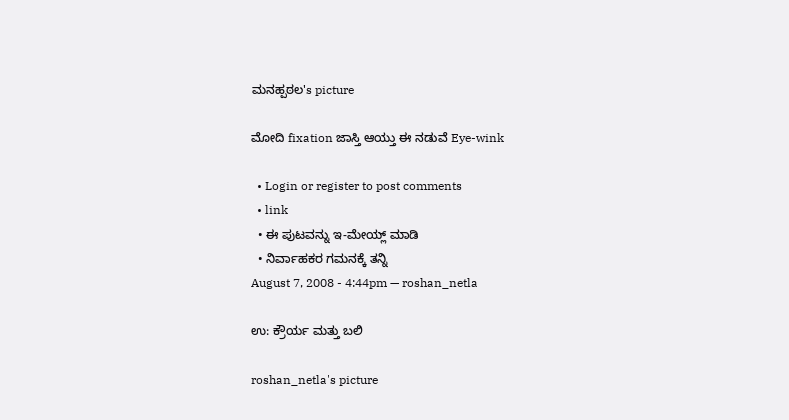ಮನಹ್ಪಠಲ's picture

ಮೋದಿ fixation ಜಾಸ್ತಿ ಆಯ್ತು ಈ ನಡುವೆ Eye-wink

  • Login or register to post comments
  • link
  • ಈ ಪುಟವನ್ನು ಇ-ಮೇಯ್ಲ್ ಮಾಡಿ
  • ನಿರ್ವಾಹಕರ ಗಮನಕ್ಕೆ ತನ್ನಿ
August 7, 2008 - 4:44pm — roshan_netla

ಉ: ಕ್ರೌರ್ಯ ಮತ್ತು ಬಲಿ

roshan_netla's picture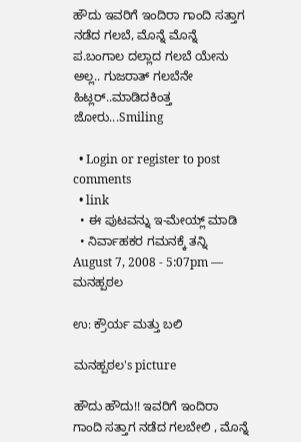ಹೌದು ಇವರಿಗೆ ಇಂದಿರಾ ಗಾಂದಿ ಸತ್ತಾಗ ನಡೆದ ಗಲಬೆ, ಮೊನ್ನೆ ಮೊನ್ನೆ ಪ.ಬಂಗಾಲ ದಲ್ಲಾದ ಗಲಬೆ ಯೇನು ಅಲ್ಲ.. ಗುಜರಾತ್ ಗಲಬೆನೇ ಹಿಟ್ಲರ್..ಮಾಡಿದಕಿಂತ್ತ ಜೋರು...Smiling

  • Login or register to post comments
  • link
  • ಈ ಪುಟವನ್ನು ಇ-ಮೇಯ್ಲ್ ಮಾಡಿ
  • ನಿರ್ವಾಹಕರ ಗಮನಕ್ಕೆ ತನ್ನಿ
August 7, 2008 - 5:07pm — ಮನಹ್ಪಠಲ

ಉ: ಕ್ರೌರ್ಯ ಮತ್ತು ಬಲಿ

ಮನಹ್ಪಠಲ's picture

ಹೌದು ಹೌದು!! ಇವರಿಗೆ ಇಂದಿರಾ ಗಾಂದಿ ಸತ್ತಾಗ ನಡೆದ ಗಲಬೇಲಿ , ಮೊನ್ನೆ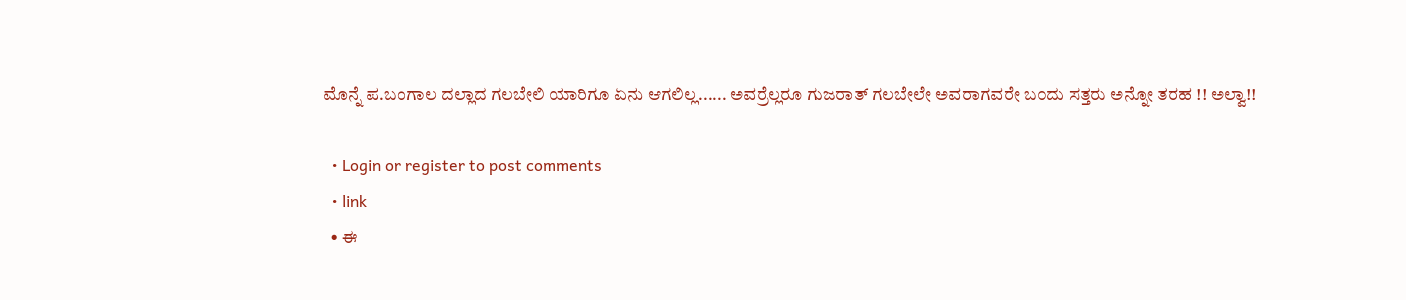ಮೊನ್ನೆ ಪ.ಬಂಗಾಲ ದಲ್ಲಾದ ಗಲಬೇಲಿ ಯಾರಿಗೂ ಏನು ಆಗಲಿಲ್ಲ...... ಅವರ್ರೆಲ್ಲರೂ ಗುಜರಾತ್ ಗಲಬೇಲೇ ಅವರಾಗವರೇ ಬ೦ದು ಸತ್ತರು ಅನ್ನೋ ತರಹ !! ಅಲ್ವಾ!!

  • Login or register to post comments
  • link
  • ಈ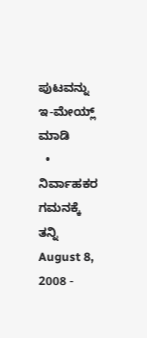ಪುಟವನ್ನು ಇ-ಮೇಯ್ಲ್ ಮಾಡಿ
  • ನಿರ್ವಾಹಕರ ಗಮನಕ್ಕೆ ತನ್ನಿ
August 8, 2008 -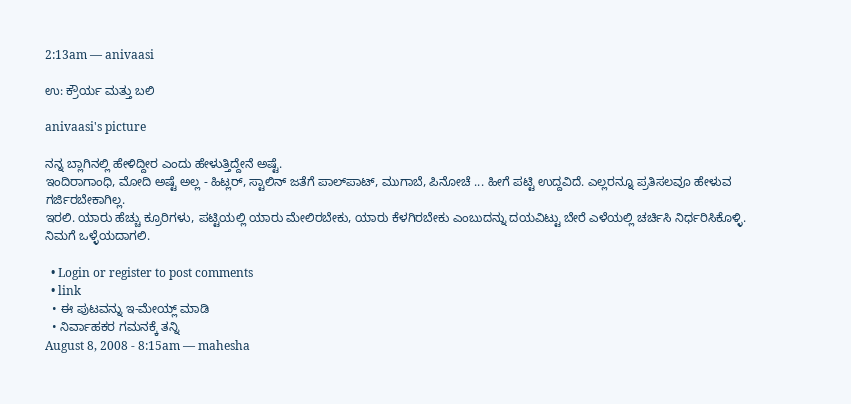2:13am — anivaasi

ಉ: ಕ್ರೌರ್ಯ ಮತ್ತು ಬಲಿ

anivaasi's picture

ನನ್ನ ಬ್ಲಾಗಿನಲ್ಲಿ ಹೇಳಿದ್ದೀರ ಎಂದು ಹೇಳುತ್ತಿದ್ದೇನೆ ಅಷ್ಟೆ.
ಇಂದಿರಾಗಾಂಧಿ, ಮೋದಿ ಅಷ್ಟೆ ಅಲ್ಲ - ಹಿಟ್ಲರ್‍, ಸ್ಟಾಲಿನ್ ಜತೆಗೆ ಪಾಲ್‌ಪಾಟ್, ಮುಗಾಬೆ, ಪಿನೋಚೆ ... ಹೀಗೆ ಪಟ್ಟಿ ಉದ್ದವಿದೆ. ಎಲ್ಲರನ್ನೂ ಪ್ರತಿಸಲವೂ ಹೇಳುವ ಗರ್ಜಿರಬೇಕಾಗಿಲ್ಲ.
ಇರಲಿ. ಯಾರು ಹೆಚ್ಚು ಕ್ರೂರಿಗಳು, ಪಟ್ಟಿಯಲ್ಲಿ ಯಾರು ಮೇಲಿರಬೇಕು, ಯಾರು ಕೆಳಗಿರಬೇಕು ಎಂಬುದನ್ನು ದಯವಿಟ್ಟು ಬೇರೆ ಎಳೆಯಲ್ಲಿ ಚರ್ಚಿಸಿ ನಿರ್ಧರಿಸಿಕೊಳ್ಳಿ.
ನಿಮಗೆ ಒಳ್ಳೆಯದಾಗಲಿ.

  • Login or register to post comments
  • link
  • ಈ ಪುಟವನ್ನು ಇ-ಮೇಯ್ಲ್ ಮಾಡಿ
  • ನಿರ್ವಾಹಕರ ಗಮನಕ್ಕೆ ತನ್ನಿ
August 8, 2008 - 8:15am — mahesha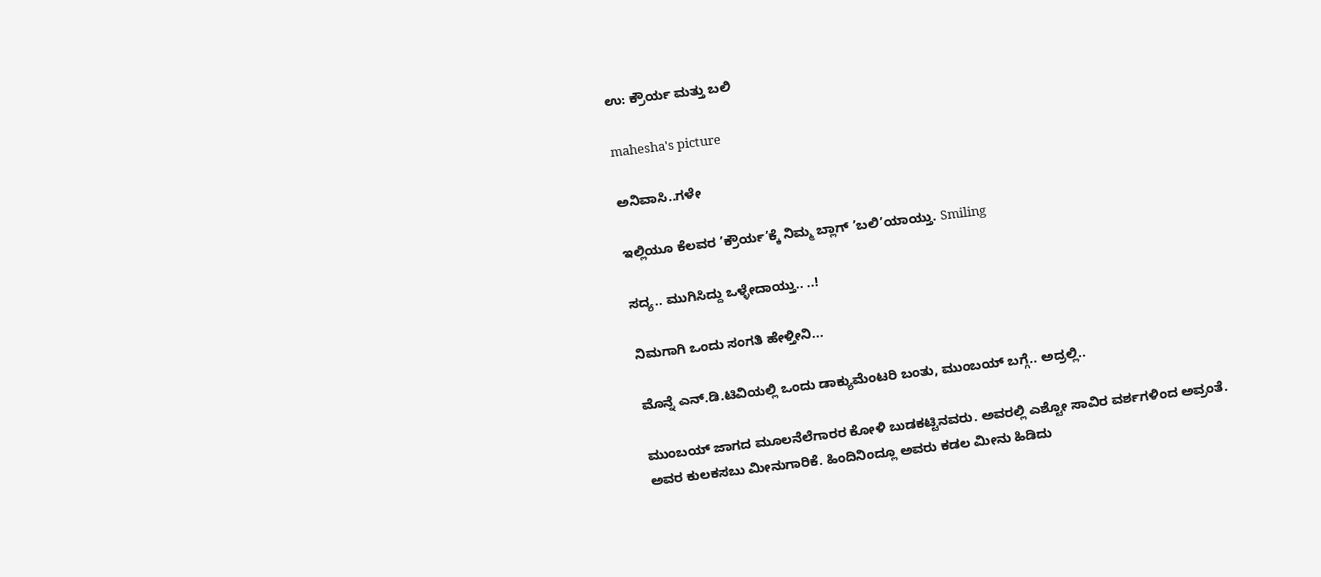ಉ: ಕ್ರೌರ್ಯ ಮತ್ತು ಬಲಿ

mahesha's picture

ಅನಿವಾಸಿ..ಗಳೇ

ಇಲ್ಲಿಯೂ ಕೆಲವರ ’ಕ್ರೌರ್ಯ’ಕ್ಕೆ ನಿಮ್ಮ ಬ್ಲಾಗ್ ’ಬಲಿ’ಯಾಯ್ತು. Smiling

ಸದ್ಯ.. ಮುಗಿಸಿದ್ದು ಒಳ್ಳೇದಾಯ್ತು.. ..!

ನಿಮಗಾಗಿ ಒಂದು ಸಂಗತಿ ಹೇಳ್ತೀನಿ...

ಮೊನ್ನೆ ಎನ್.ಡಿ.ಟಿವಿಯಲ್ಲಿ ಒಂದು ಡಾಕ್ಯುಮೆಂಟರಿ ಬಂತು, ಮುಂಬಯ್ ಬಗ್ಗೆ.. ಅದ್ರಲ್ಲಿ..

ಮುಂಬಯ್ ಜಾಗದ ಮೂಲನೆಲೆಗಾರರ ಕೋಳಿ ಬುಡಕಟ್ಟಿನವರು. ಅವರಲ್ಲಿ ಎಶ್ಟೋ ಸಾವಿರ ವರ್ಶಗಳಿಂದ ಅವ್ರಂತೆ. ಅವರ ಕುಲಕಸಬು ಮೀನುಗಾರಿಕೆ. ಹಿಂದಿನಿಂದ್ಲೂ ಅವರು ಕಡಲ ಮೀನು ಹಿಡಿದು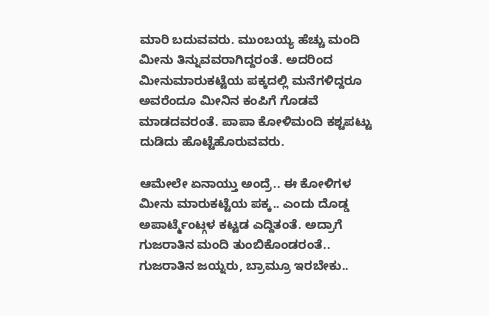ಮಾರಿ ಬದುವವರು. ಮುಂಬಯ್ಯ ಹೆಚ್ಚು ಮಂದಿ ಮೀನು ತಿನ್ನುವವರಾಗಿದ್ದರಂತೆ. ಅದರಿಂದ ಮೀನುಮಾರುಕಟ್ಟೆಯ ಪಕ್ಕದಲ್ಲಿ ಮನೆಗಳಿದ್ದರೂ ಅವರೆಂದೂ ಮೀನಿನ ಕಂಪಿಗೆ ಗೊಡವೆ ಮಾಡದವರಂತೆ. ಪಾಪಾ ಕೋಳಿಮಂದಿ ಕಶ್ಟಪಟ್ಟು ದುಡಿದು ಹೊಟ್ಟೆಹೊರುವವರು.

ಆಮೇಲೇ ಏನಾಯ್ತು ಅಂದ್ರೆ.. ಈ ಕೋಳಿಗಳ ಮೀನು ಮಾರುಕಟ್ಟೆಯ ಪಕ್ಕ.. ಎಂದು ದೊಡ್ಡ ಅಪಾರ್ಟ್ಮೆಂಟ್ಗಳ ಕಟ್ಟಡ ಎದ್ದಿತಂತೆ. ಅದ್ರಾಗೆ ಗುಜರಾತಿನ ಮಂದಿ ತುಂಬಿಕೊಂಡರಂತೆ.. ಗುಜರಾತಿನ ಜಯ್ನರು, ಬ್ರಾಮ್ರೂ ಇರಬೇಕು..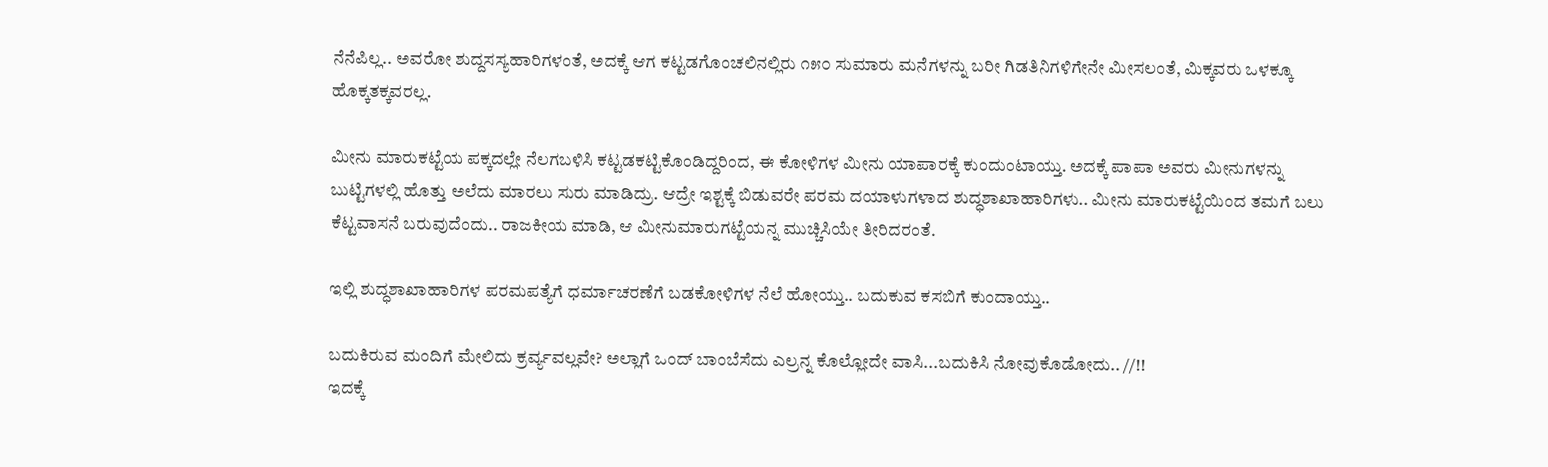ನೆನೆಪಿಲ್ಲ.. ಅವರೋ ಶುದ್ದಸಸ್ಯಹಾರಿಗಳಂತೆ, ಅದಕ್ಕೆ ಆಗ ಕಟ್ಟಡಗೊಂಚಲಿನಲ್ಲಿರು ೧೫೦ ಸುಮಾರು ಮನೆಗಳನ್ನು ಬರೀ ಗಿಡತಿನಿಗಳಿಗೇನೇ ಮೀಸಲಂತೆ, ಮಿಕ್ಕವರು ಒಳಕ್ಕೂ ಹೊಕ್ಕತಕ್ಕವರಲ್ಲ.

ಮೀನು ಮಾರುಕಟ್ಟೆಯ ಪಕ್ಕದಲ್ಲೇ ನೆಲಗಬಳಿಸಿ ಕಟ್ಟಡಕಟ್ಟಿಕೊಂಡಿದ್ದರಿಂದ, ಈ ಕೋಳಿಗಳ ಮೀನು ಯಾಪಾರಕ್ಕೆ ಕುಂದುಂಟಾಯ್ತು. ಅದಕ್ಕೆ ಪಾಪಾ ಅವರು ಮೀನುಗಳನ್ನು ಬುಟ್ಟಿಗಳಲ್ಲಿ ಹೊತ್ತು ಅಲೆದು ಮಾರಲು ಸುರು ಮಾಡಿದ್ರು. ಆದ್ರೇ ಇಶ್ಟಕ್ಕೆ ಬಿಡುವರೇ ಪರಮ ದಯಾಳುಗಳಾದ ಶುದ್ಧಶಾಖಾಹಾರಿಗಳು.. ಮೀನು ಮಾರುಕಟ್ಟೆಯಿಂದ ತಮಗೆ ಬಲು ಕೆಟ್ಟವಾಸನೆ ಬರುವುದೆಂದು.. ರಾಜಕೀಯ ಮಾಡಿ, ಆ ಮೀನುಮಾರುಗಟ್ಟೆಯನ್ನ ಮುಚ್ಚಿಸಿಯೇ ತೀರಿದರಂತೆ.

ಇಲ್ಲಿ ಶುದ್ಧಶಾಖಾಹಾರಿಗಳ ಪರಮಪತ್ಯೆಗೆ ಧರ್ಮಾಚರಣೆಗೆ ಬಡಕೋಳಿಗಳ ನೆಲೆ ಹೋಯ್ತು.. ಬದುಕುವ ಕಸಬಿಗೆ ಕುಂದಾಯ್ತು..

ಬದುಕಿರುವ ಮಂದಿಗೆ ಮೇಲಿದು ಕ್ರರ್ವ್ಯವಲ್ಲವೇ? ಅಲ್ಲಾಗೆ ಒಂದ್ ಬಾಂಬೆಸೆದು ಎಲ್ರನ್ನ ಕೊಲ್ಲೋದೇ ವಾಸಿ...ಬದುಕಿಸಿ ನೋವುಕೊಡೋದು.. //!!
ಇದಕ್ಕೆ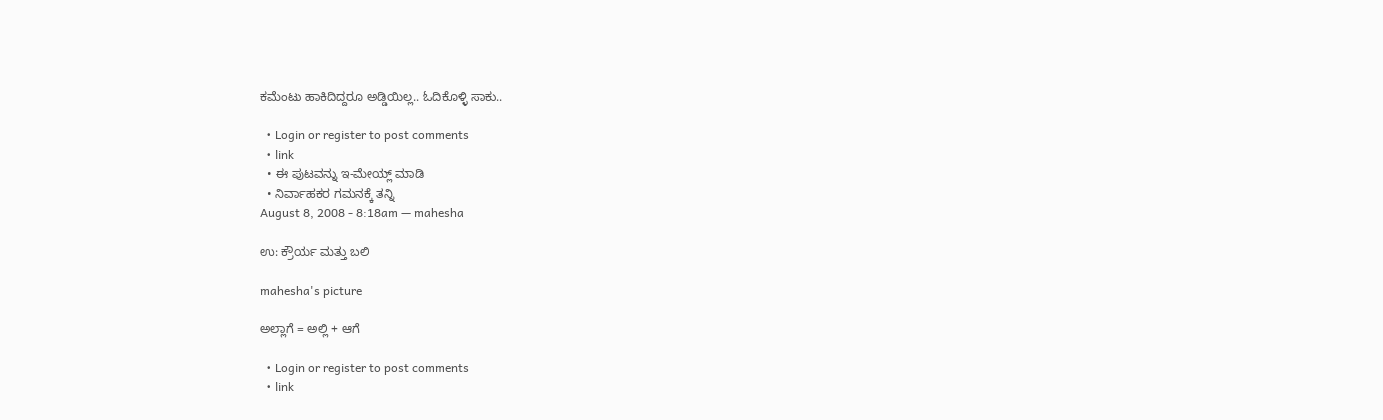ಕಮೆಂಟು ಹಾಕಿದಿದ್ದರೂ ಅಡ್ಡಿಯಿಲ್ಲ.. ಓದಿಕೊಳ್ಳಿ ಸಾಕು..

  • Login or register to post comments
  • link
  • ಈ ಪುಟವನ್ನು ಇ-ಮೇಯ್ಲ್ ಮಾಡಿ
  • ನಿರ್ವಾಹಕರ ಗಮನಕ್ಕೆ ತನ್ನಿ
August 8, 2008 - 8:18am — mahesha

ಉ: ಕ್ರೌರ್ಯ ಮತ್ತು ಬಲಿ

mahesha's picture

ಅಲ್ಲಾಗೆ = ಅಲ್ಲಿ + ಆಗೆ

  • Login or register to post comments
  • link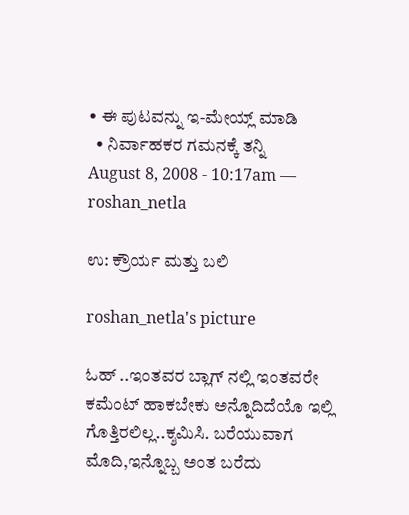• ಈ ಪುಟವನ್ನು ಇ-ಮೇಯ್ಲ್ ಮಾಡಿ
  • ನಿರ್ವಾಹಕರ ಗಮನಕ್ಕೆ ತನ್ನಿ
August 8, 2008 - 10:17am — roshan_netla

ಉ: ಕ್ರೌರ್ಯ ಮತ್ತು ಬಲಿ

roshan_netla's picture

ಓಹ್ ..ಇಂತವರ ಬ್ಲಾಗ್ ನಲ್ಲಿ ಇಂತವರೇ ಕಮೆಂಟ್ ಹಾಕಬೇಕು ಅನ್ನೊದಿದೆಯೊ ಇಲ್ಲಿ ಗೊತ್ತಿರಲಿಲ್ಲ..ಕ್ಶಮಿಸಿ. ಬರೆಯುವಾಗ ಮೊದಿ,ಇನ್ನೊಬ್ಬ ಅಂತ ಬರೆದು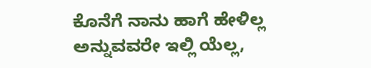ಕೊನೆಗೆ ನಾನು ಹಾಗೆ ಹೇಳಿಲ್ಲ ಅನ್ನುವವರೇ ಇಲ್ಲಿ ಯೆಲ್ಲ,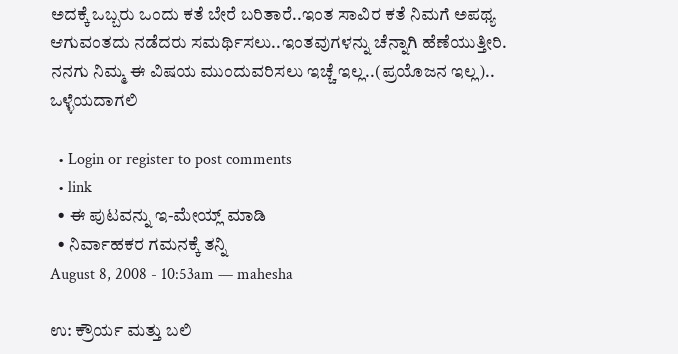ಅದಕ್ಕೆ ಒಬ್ಬರು ಒಂದು ಕತೆ ಬೇರೆ ಬರಿತಾರೆ..ಇಂತ ಸಾವಿರ ಕತೆ ನಿಮಗೆ ಅಪಥ್ಯ ಆಗುವಂತದು ನಡೆದರು ಸಮರ್ಥಿಸಲು..ಇಂತವುಗಳನ್ನು ಚೆನ್ನಾಗಿ ಹೆಣೆಯುತ್ತೀರಿ. ನನಗು ನಿಮ್ಮ ಈ ವಿಷಯ ಮುಂದುವರಿಸಲು ಇಚ್ಚೆ ಇಲ್ಲ..(ಪ್ರಯೊಜನ ಇಲ್ಲ)..
ಒಳ್ಳೆಯದಾಗಲಿ

  • Login or register to post comments
  • link
  • ಈ ಪುಟವನ್ನು ಇ-ಮೇಯ್ಲ್ ಮಾಡಿ
  • ನಿರ್ವಾಹಕರ ಗಮನಕ್ಕೆ ತನ್ನಿ
August 8, 2008 - 10:53am — mahesha

ಉ: ಕ್ರೌರ್ಯ ಮತ್ತು ಬಲಿ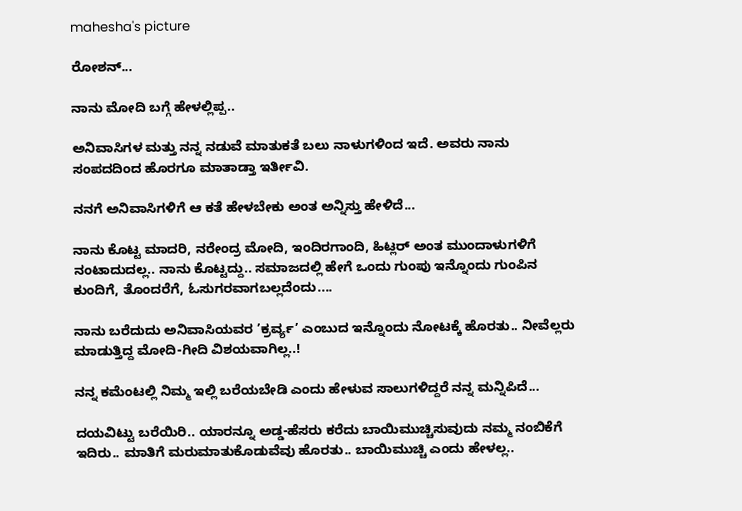mahesha's picture

ರೋಶನ್...

ನಾನು ಮೋದಿ ಬಗ್ಗೆ ಹೇಳಲ್ಲಿಪ್ಪ..

ಅನಿವಾಸಿಗಳ ಮತ್ತು ನನ್ನ ನಡುವೆ ಮಾತುಕತೆ ಬಲು ನಾಳುಗಳಿಂದ ಇದೆ. ಅವರು ನಾನು ಸಂಪದದಿಂದ ಹೊರಗೂ ಮಾತಾಡ್ತಾ ಇರ್ತೀವಿ.

ನನಗೆ ಅನಿವಾಸಿಗಳಿಗೆ ಆ ಕತೆ ಹೇಳಬೇಕು ಅಂತ ಅನ್ನಿಸ್ತು ಹೇಳಿದೆ...

ನಾನು ಕೊಟ್ಟ ಮಾದರಿ, ನರೇಂದ್ರ ಮೋದಿ, ಇಂದಿರಗಾಂದಿ, ಹಿಟ್ಲರ್‍ ಅಂತ ಮುಂದಾಳುಗಳಿಗೆ ನಂಟಾದುದಲ್ಲ.. ನಾನು ಕೊಟ್ಟದ್ದು.. ಸಮಾಜದಲ್ಲಿ ಹೇಗೆ ಒಂದು ಗುಂಪು ಇನ್ನೊಂದು ಗುಂಪಿನ ಕುಂದಿಗೆ, ತೊಂದರೆಗೆ, ಓಸುಗರವಾಗಬಲ್ಲದೆಂದು....

ನಾನು ಬರೆದುದು ಅನಿವಾಸಿಯವರ ’ಕ್ರರ್ವ್ಯ’ ಎಂಬುದ ಇನ್ನೊಂದು ನೋಟಕ್ಕೆ ಹೊರತು.. ನೀವೆಲ್ಲರು ಮಾಡುತ್ತಿದ್ದ ಮೋದಿ-ಗೀದಿ ವಿಶಯವಾಗಿಲ್ಲ..!

ನನ್ನ ಕಮೆಂಟಲ್ಲಿ ನಿಮ್ಮ ಇಲ್ಲಿ ಬರೆಯಬೇಡಿ ಎಂದು ಹೇಳುವ ಸಾಲುಗಳಿದ್ದರೆ ನನ್ನ ಮನ್ನಿಪಿದೆ...

ದಯವಿಟ್ಟು ಬರೆಯಿರಿ.. ಯಾರನ್ನೂ ಅಡ್ಡ-ಹೆಸರು ಕರೆದು ಬಾಯಿಮುಚ್ಚಿಸುವುದು ನಮ್ಮ ನಂಬಿಕೆಗೆ ಇದಿರು.. ಮಾತಿಗೆ ಮರುಮಾತುಕೊಡುವೆವು ಹೊರತು.. ಬಾಯಿಮುಚ್ಚಿ ಎಂದು ಹೇಳಲ್ಲ..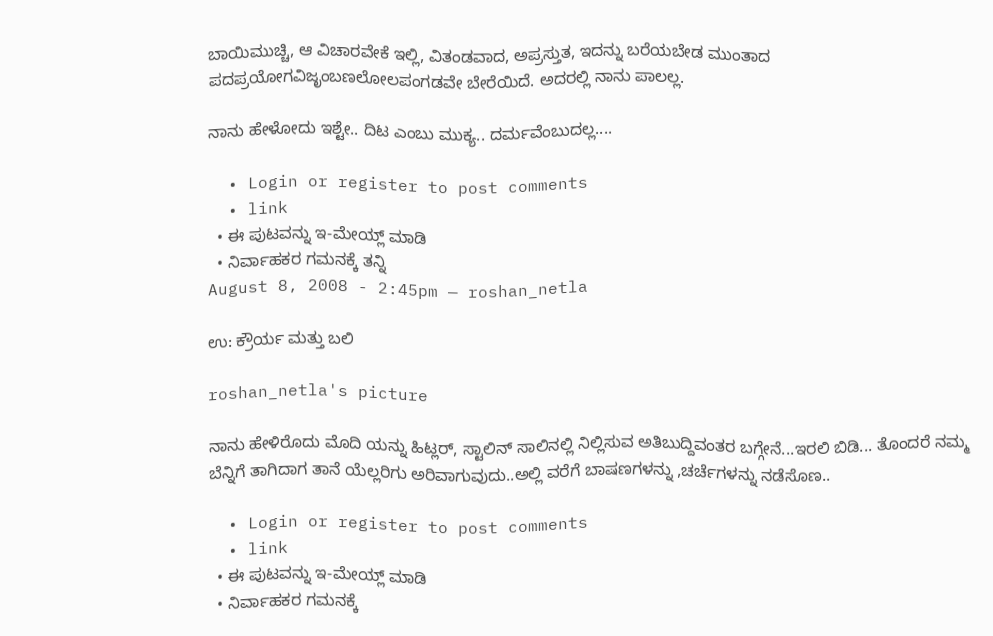ಬಾಯಿಮುಚ್ಚಿ, ಆ ವಿಚಾರವೇಕೆ ಇಲ್ಲಿ, ವಿತಂಡವಾದ, ಅಪ್ರಸ್ತುತ, ಇದನ್ನು ಬರೆಯಬೇಡ ಮುಂತಾದ ಪದಪ್ರಯೋಗವಿಜೃಂಬಣಲೋಲಪಂಗಡವೇ ಬೇರೆಯಿದೆ. ಅದರಲ್ಲಿ ನಾನು ಪಾಲಲ್ಲ.

ನಾನು ಹೇಳೋದು ಇಶ್ಟೇ.. ದಿಟ ಎಂಬು ಮುಕ್ಯ.. ದರ್ಮವೆಂಬುದಲ್ಲ....

  • Login or register to post comments
  • link
  • ಈ ಪುಟವನ್ನು ಇ-ಮೇಯ್ಲ್ ಮಾಡಿ
  • ನಿರ್ವಾಹಕರ ಗಮನಕ್ಕೆ ತನ್ನಿ
August 8, 2008 - 2:45pm — roshan_netla

ಉ: ಕ್ರೌರ್ಯ ಮತ್ತು ಬಲಿ

roshan_netla's picture

ನಾನು ಹೇಳಿರೊದು ಮೊದಿ ಯನ್ನು ಹಿಟ್ಲರ್, ಸ್ಟಾಲಿನ್ ಸಾಲಿನಲ್ಲಿ ನಿಲ್ಲಿಸುವ ಅತಿಬುದ್ದಿವಂತರ ಬಗ್ಗೇನೆ...ಇರಲಿ ಬಿಡಿ... ತೊಂದರೆ ನಮ್ಮ ಬೆನ್ನಿಗೆ ತಾಗಿದಾಗ ತಾನೆ ಯೆಲ್ಲರಿಗು ಅರಿವಾಗುವುದು..ಅಲ್ಲಿ ವರೆಗೆ ಬಾಷಣಗಳನ್ನು ,ಚರ್ಚೆಗಳನ್ನು ನಡೆಸೊಣ..

  • Login or register to post comments
  • link
  • ಈ ಪುಟವನ್ನು ಇ-ಮೇಯ್ಲ್ ಮಾಡಿ
  • ನಿರ್ವಾಹಕರ ಗಮನಕ್ಕೆ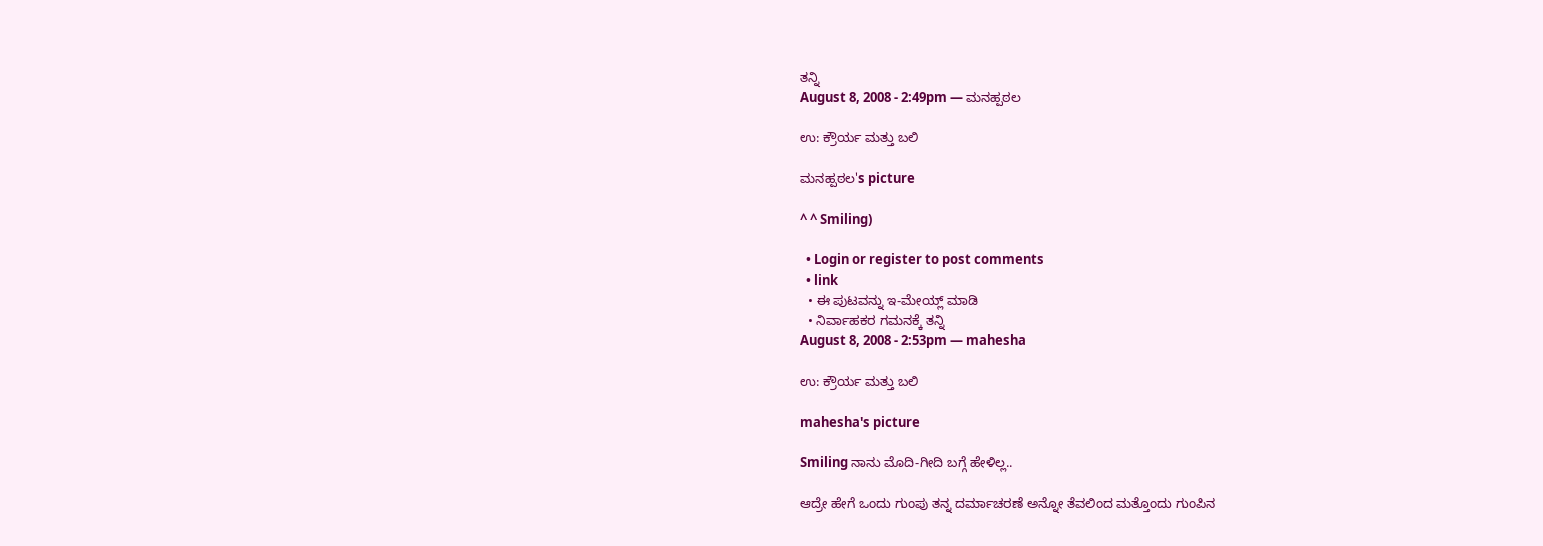ತನ್ನಿ
August 8, 2008 - 2:49pm — ಮನಹ್ಪಠಲ

ಉ: ಕ್ರೌರ್ಯ ಮತ್ತು ಬಲಿ

ಮನಹ್ಪಠಲ's picture

^ ^ Smiling)

  • Login or register to post comments
  • link
  • ಈ ಪುಟವನ್ನು ಇ-ಮೇಯ್ಲ್ ಮಾಡಿ
  • ನಿರ್ವಾಹಕರ ಗಮನಕ್ಕೆ ತನ್ನಿ
August 8, 2008 - 2:53pm — mahesha

ಉ: ಕ್ರೌರ್ಯ ಮತ್ತು ಬಲಿ

mahesha's picture

Smiling ನಾನು ಮೊದಿ-ಗೀದಿ ಬಗ್ಗೆ ಹೇಳಿಲ್ಲ..

ಆದ್ರೇ ಹೇಗೆ ಒಂದು ಗುಂಪು ತನ್ನ ದರ್ಮಾಚರಣೆ ಅನ್ನೋ ತೆವಲಿಂದ ಮತ್ತೊಂದು ಗುಂಪಿನ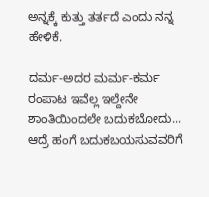ಅನ್ನಕ್ಕೆ ಕುತ್ತು ತರ್ತದೆ ಎಂದು ನನ್ನ ಹೇಳಿಕೆ.

ದರ್ಮ-ಅದರ ಮರ್ಮ-ಕರ್ಮ ರಂಪಾಟ ಇವೆಲ್ಲ ಇಲ್ದೇನೇ ಶಾಂತಿಯಿಂದಲೇ ಬದುಕಬೋದು... ಆದ್ರೆ ಹಂಗೆ ಬದುಕಬಯಸುವವರಿಗೆ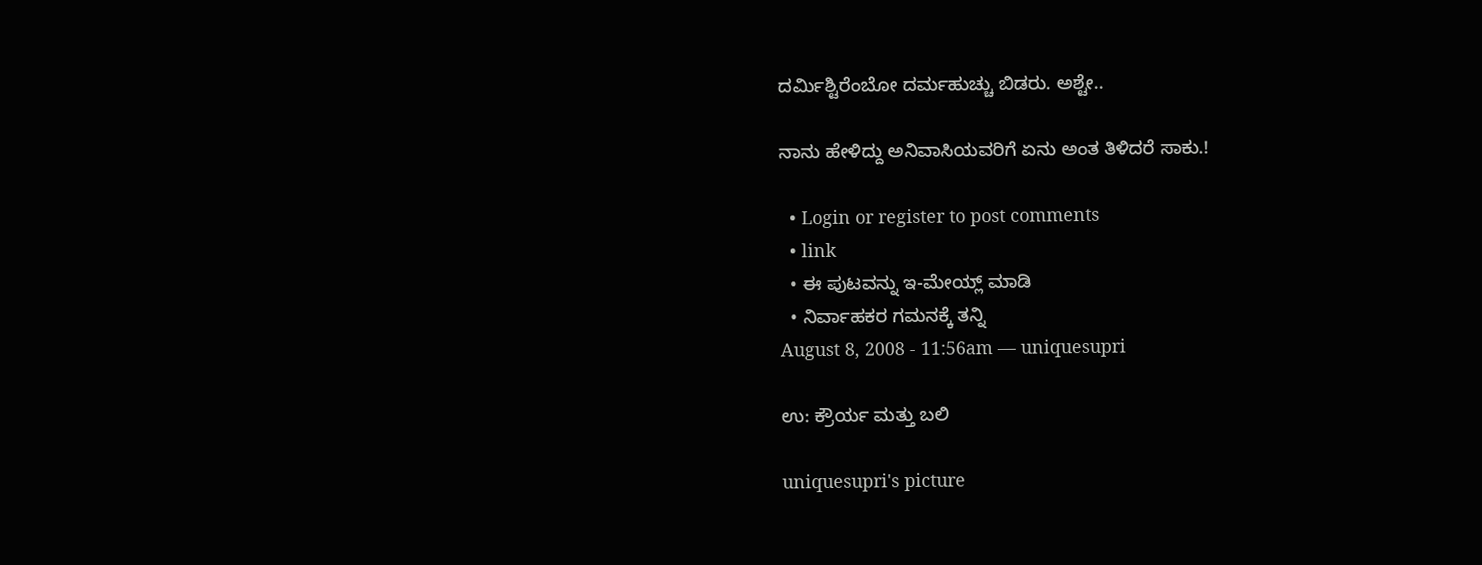ದರ್ಮಿಶ್ಟಿರೆಂಬೋ ದರ್ಮಹುಚ್ಚು ಬಿಡರು. ಅಶ್ಟೇ..

ನಾನು ಹೇಳಿದ್ದು ಅನಿವಾಸಿಯವರಿಗೆ ಏನು ಅಂತ ತಿಳಿದರೆ ಸಾಕು.!

  • Login or register to post comments
  • link
  • ಈ ಪುಟವನ್ನು ಇ-ಮೇಯ್ಲ್ ಮಾಡಿ
  • ನಿರ್ವಾಹಕರ ಗಮನಕ್ಕೆ ತನ್ನಿ
August 8, 2008 - 11:56am — uniquesupri

ಉ: ಕ್ರೌರ್ಯ ಮತ್ತು ಬಲಿ

uniquesupri's picture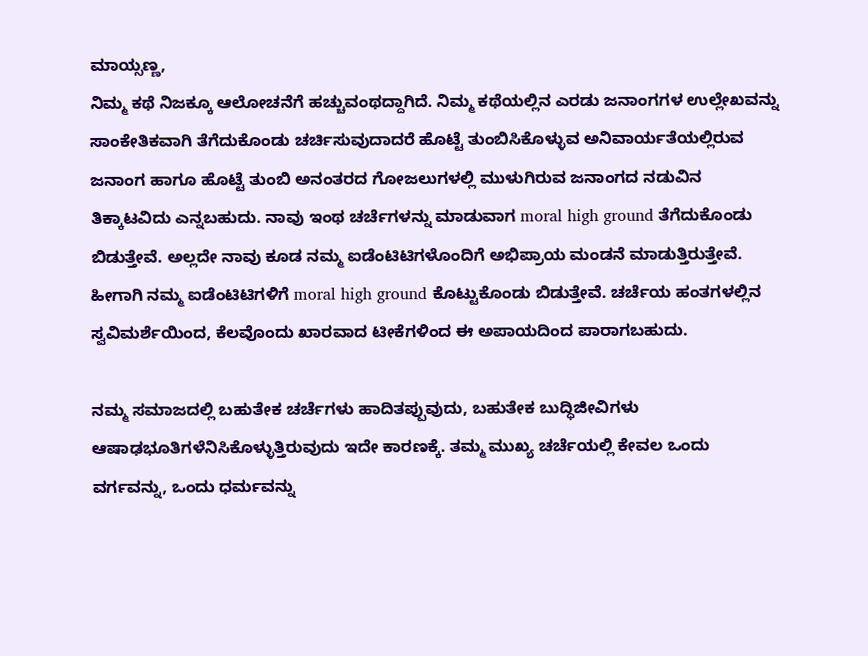ಮಾಯ್ಸಣ್ಣ,
ನಿಮ್ಮ ಕಥೆ ನಿಜಕ್ಕೂ ಆಲೋಚನೆಗೆ ಹಚ್ಚುವಂಥದ್ದಾಗಿದೆ. ನಿಮ್ಮ ಕಥೆಯಲ್ಲಿನ ಎರಡು ಜನಾಂಗಗಳ ಉಲ್ಲೇಖವನ್ನು ಸಾಂಕೇತಿಕವಾಗಿ ತೆಗೆದುಕೊಂಡು ಚರ್ಚಿಸುವುದಾದರೆ ಹೊಟ್ಟೆ ತುಂಬಿಸಿಕೊಳ್ಳುವ ಅನಿವಾರ್ಯತೆಯಲ್ಲಿರುವ ಜನಾಂಗ ಹಾಗೂ ಹೊಟ್ಟೆ ತುಂಬಿ ಅನಂತರದ ಗೋಜಲುಗಳಲ್ಲಿ ಮುಳುಗಿರುವ ಜನಾಂಗದ ನಡುವಿನ ತಿಕ್ಕಾಟವಿದು ಎನ್ನಬಹುದು. ನಾವು ಇಂಥ ಚರ್ಚೆಗಳನ್ನು ಮಾಡುವಾಗ moral high ground ತೆಗೆದುಕೊಂಡು ಬಿಡುತ್ತೇವೆ. ಅಲ್ಲದೇ ನಾವು ಕೂಡ ನಮ್ಮ ಐಡೆಂಟಿಟಿಗಳೊಂದಿಗೆ ಅಭಿಪ್ರಾಯ ಮಂಡನೆ ಮಾಡುತ್ತಿರುತ್ತೇವೆ. ಹೀಗಾಗಿ ನಮ್ಮ ಐಡೆಂಟಿಟಿಗಳಿಗೆ moral high ground ಕೊಟ್ಟುಕೊಂಡು ಬಿಡುತ್ತೇವೆ. ಚರ್ಚೆಯ ಹಂತಗಳಲ್ಲಿನ ಸ್ವವಿಮರ್ಶೆಯಿಂದ, ಕೆಲವೊಂದು ಖಾರವಾದ ಟೀಕೆಗಳಿಂದ ಈ ಅಪಾಯದಿಂದ ಪಾರಾಗಬಹುದು.

ನಮ್ಮ ಸಮಾಜದಲ್ಲಿ ಬಹುತೇಕ ಚರ್ಚೆಗಳು ಹಾದಿತಪ್ಪುವುದು, ಬಹುತೇಕ ಬುದ್ಧಿಜೀವಿಗಳು ಆಷಾಢಭೂತಿಗಳೆನಿಸಿಕೊಳ್ಳುತ್ತಿರುವುದು ಇದೇ ಕಾರಣಕ್ಕೆ. ತಮ್ಮ ಮುಖ್ಯ ಚರ್ಚೆಯಲ್ಲಿ ಕೇವಲ ಒಂದು ವರ್ಗವನ್ನು, ಒಂದು ಧರ್ಮವನ್ನು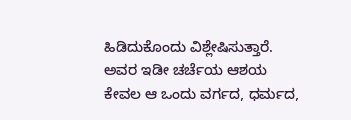ಹಿಡಿದುಕೊಂದು ವಿಶ್ಲೇಷಿಸುತ್ತಾರೆ. ಅವರ ಇಡೀ ಚರ್ಚೆಯ ಆಶಯ ಕೇವಲ ಆ ಒಂದು ವರ್ಗದ, ಧರ್ಮದ,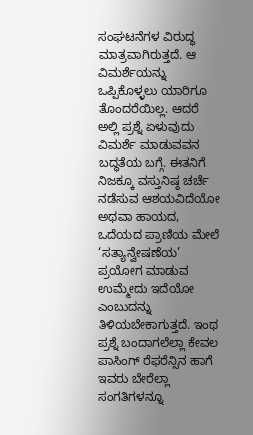ಸಂಘಟನೆಗಳ ವಿರುದ್ಧ ಮಾತ್ರವಾಗಿರುತ್ತದೆ. ಆ ವಿಮರ್ಶೆಯನ್ನು ಒಪ್ಪಿಕೊಳ್ಳಲು ಯಾರಿಗೂ ತೊಂದರೆಯಿಲ್ಲ. ಆದರೆ ಅಲ್ಲಿ ಪ್ರಶ್ನೆ ಏಳುವುದು ವಿಮರ್ಶೆ ಮಾಡುವವನ ಬದ್ಧತೆಯ ಬಗ್ಗೆ. ಈತನಿಗೆ ನಿಜಕ್ಕೂ ವಸ್ತುನಿಷ್ಠ ಚರ್ಚೆ ನಡೆಸುವ ಆಶಯವಿದೆಯೋ ಅಥವಾ ಹಾಯದ, ಒದೆಯದ ಪ್ರಾಣಿಯ ಮೇಲೆ ‘ಸತ್ಯಾನ್ವೇಷಣೆಯ’ ಪ್ರಯೋಗ ಮಾಡುವ ಉಮ್ಮೇದು ಇದೆಯೋ ಎಂಬುದನ್ನು ತಿಳಿಯಬೇಕಾಗುತ್ತದೆ. ಇಂಥ ಪ್ರಶ್ನೆ ಬಂದಾಗಲೆಲ್ಲಾ ಕೇವಲ ಪಾಸಿಂಗ್ ರೆಫರೆನ್ಸಿನ ಹಾಗೆ ಇವರು ಬೇರೆಲ್ಲಾ ಸಂಗತಿಗಳನ್ನೂ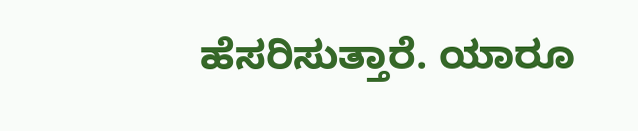ಹೆಸರಿಸುತ್ತಾರೆ. ಯಾರೂ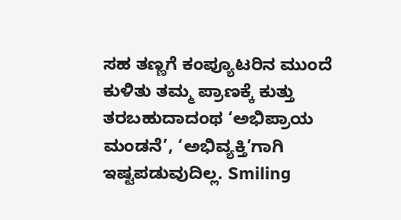ಸಹ ತಣ್ಣಗೆ ಕಂಪ್ಯೂಟರಿನ ಮುಂದೆ ಕುಳಿತು ತಮ್ಮ ಪ್ರಾಣಕ್ಕೆ ಕುತ್ತು ತರಬಹುದಾದಂಥ ‘ಅಭಿಪ್ರಾಯ ಮಂಡನೆ’, ‘ಅಭಿವ್ಯಕ್ತಿ’ಗಾಗಿ ಇಷ್ಟಪಡುವುದಿಲ್ಲ. Smiling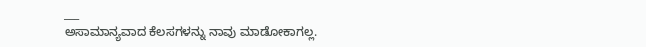___
ಅಸಾಮಾನ್ಯವಾದ ಕೆಲಸಗಳನ್ನು ನಾವು ಮಾಡೋಕಾಗಲ್ಲ.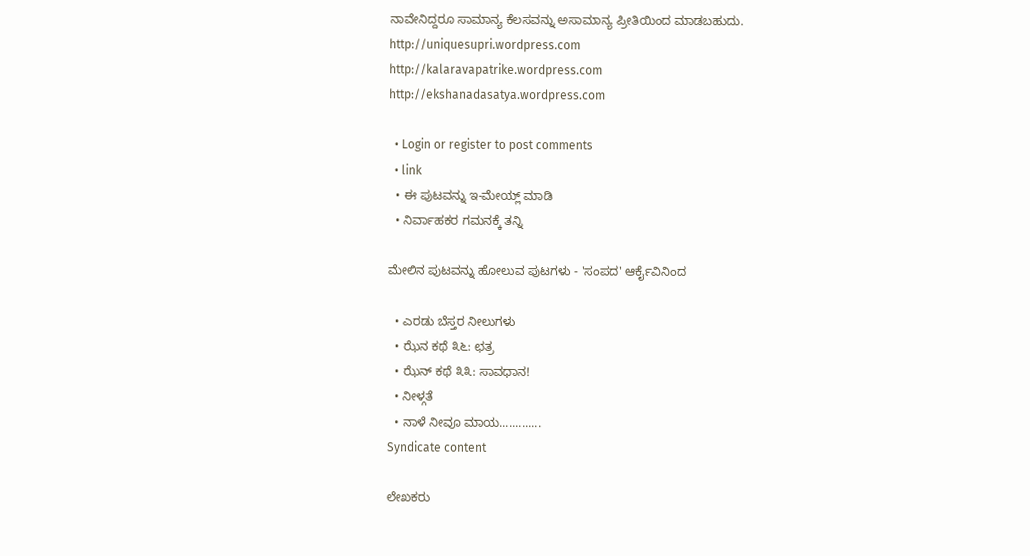ನಾವೇನಿದ್ದರೂ ಸಾಮಾನ್ಯ ಕೆಲಸವನ್ನು ಅಸಾಮಾನ್ಯ ಪ್ರೀತಿಯಿಂದ ಮಾಡಬಹುದು.
http://uniquesupri.wordpress.com
http://kalaravapatrike.wordpress.com
http://ekshanadasatya.wordpress.com

  • Login or register to post comments
  • link
  • ಈ ಪುಟವನ್ನು ಇ-ಮೇಯ್ಲ್ ಮಾಡಿ
  • ನಿರ್ವಾಹಕರ ಗಮನಕ್ಕೆ ತನ್ನಿ

ಮೇಲಿನ ಪುಟವನ್ನು ಹೋಲುವ ಪುಟಗಳು - 'ಸಂಪದ' ಆರ್ಕೈವಿನಿಂದ

  • ಎರಡು ಬೆಸ್ತರ ನೀಲುಗಳು
  • ಝೆನ ಕಥೆ ೩೬: ಛತ್ರ
  • ಝೆನ್ ಕಥೆ ೩೩: ಸಾವಧಾನ!
  • ನೀಳ್ಗತೆ
  • ನಾಳೆ ನೀವೂ ಮಾಯ.............
Syndicate content

ಲೇಖಕರು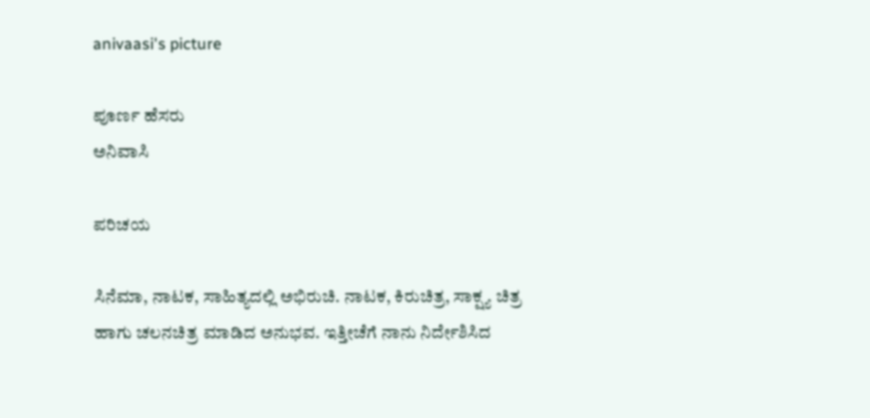anivaasi's picture

ಪೂರ್ಣ ಹೆಸರು
ಅನಿವಾಸಿ

ಪರಿಚಯ

ಸಿನೆಮಾ, ನಾಟಕ, ಸಾಹಿತ್ಯದಲ್ಲಿ ಅಭಿರುಚಿ. ನಾಟಕ, ಕಿರುಚಿತ್ರ, ಸಾಕ್ಷ್ಯ ಚಿತ್ರ ಹಾಗು ಚಲನಚಿತ್ರ ಮಾಡಿದ ಅನುಭವ. ಇತ್ತೀಚೆಗೆ ನಾನು ನಿರ್ದೇಶಿಸಿದ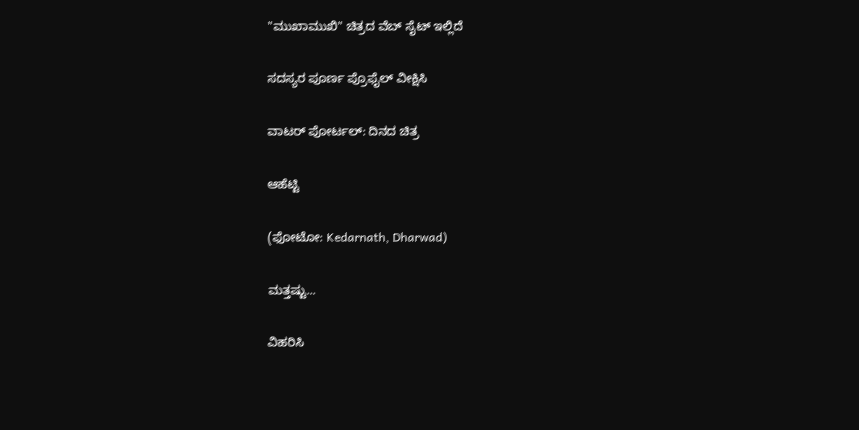"ಮುಖಾಮುಖಿ" ಚಿತ್ರದ ವೆಬ್ ಸೈಟ್ ಇಲ್ಲಿದೆ

ಸದಸ್ಯರ ಪೂರ್ಣ ಪ್ರೊಫೈಲ್ ವೀಕ್ಷಿಸಿ

ವಾಟರ್ ಪೋರ್ಟಲ್: ದಿನದ ಚಿತ್ರ

ಆಹೆಟ್ಟಿ

(ಫೋಟೋ: Kedarnath, Dharwad)

ಮತ್ತಷ್ಟು...

ವಿಹರಿಸಿ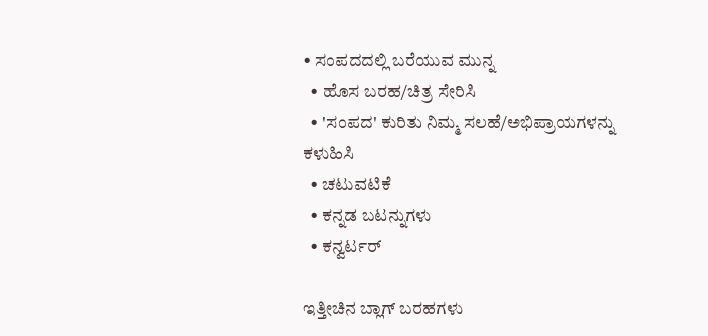• ಸಂಪದದಲ್ಲಿ ಬರೆಯುವ ಮುನ್ನ
  • ಹೊಸ ಬರಹ/ಚಿತ್ರ ಸೇರಿಸಿ
  • 'ಸಂಪದ' ಕುರಿತು ನಿಮ್ಮ ಸಲಹೆ/ಅಭಿಪ್ರಾಯಗಳನ್ನು ಕಳುಹಿಸಿ
  • ಚಟುವಟಿಕೆ
  • ಕನ್ನಡ ಬಟನ್ನುಗಳು
  • ಕನ್ವರ್ಟರ್

ಇತ್ತೀಚಿನ ಬ್ಲಾಗ್ ಬರಹಗಳು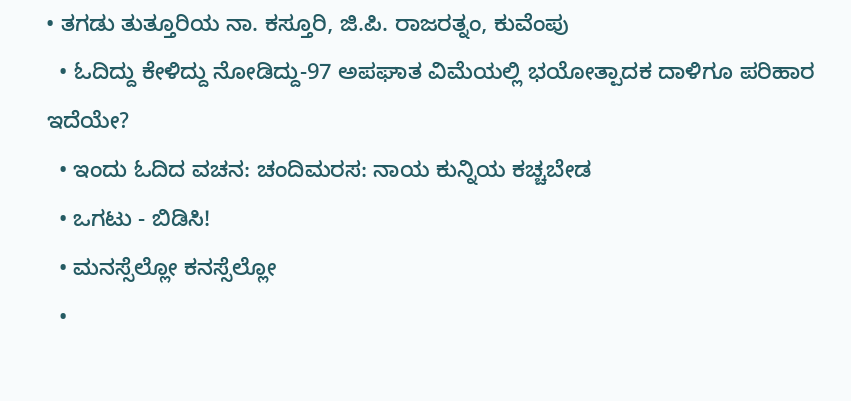• ತಗಡು ತುತ್ತೂರಿಯ ನಾ. ಕಸ್ತೂರಿ, ಜಿ.ಪಿ. ರಾಜರತ್ನಂ, ಕುವೆಂಪು
  • ಓದಿದ್ದು ಕೇಳಿದ್ದು ನೋಡಿದ್ದು-97 ಅಪಘಾತ ವಿಮೆಯಲ್ಲಿ ಭಯೋತ್ಪಾದಕ ದಾಳಿಗೂ ಪರಿಹಾರ ಇದೆಯೇ?
  • ಇಂದು ಓದಿದ ವಚನ: ಚಂದಿಮರಸ: ನಾಯ ಕುನ್ನಿಯ ಕಚ್ಚಬೇಡ
  • ಒಗಟು - ಬಿಡಿಸಿ!
  • ಮನಸ್ಸೆಲ್ಲೋ ಕನಸ್ಸೆಲ್ಲೋ
  •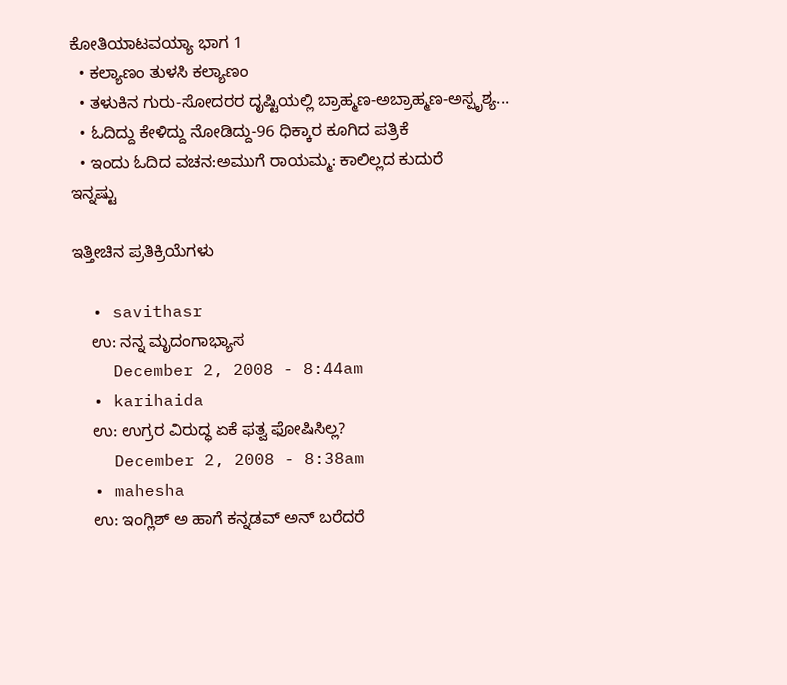ಕೋತಿಯಾಟವಯ್ಯಾ ಭಾಗ 1
  • ಕಲ್ಯಾಣಂ ತುಳಸಿ ಕಲ್ಯಾಣಂ
  • ತಳುಕಿನ ಗುರು-ಸೋದರರ ದೃಷ್ಟಿಯಲ್ಲಿ ಬ್ರಾಹ್ಮಣ-ಅಬ್ರಾಹ್ಮಣ-ಅಸ್ಪೃಶ್ಯ...
  • ಓದಿದ್ದು ಕೇಳಿದ್ದು ನೋಡಿದ್ದು-96 ಧಿಕ್ಕಾರ ಕೂಗಿದ ಪತ್ರಿಕೆ
  • ಇಂದು ಓದಿದ ವಚನ:ಅಮುಗೆ ರಾಯಮ್ಮ: ಕಾಲಿಲ್ಲದ ಕುದುರೆ
ಇನ್ನಷ್ಟು

ಇತ್ತೀಚಿನ ಪ್ರತಿಕ್ರಿಯೆಗಳು

  • savithasr
    ಉ: ನನ್ನ ಮೃದಂಗಾಭ್ಯಾಸ
    December 2, 2008 - 8:44am
  • karihaida
    ಉ: ಉಗ್ರರ ವಿರುದ್ಧ ಏಕೆ ಫತ್ವ ಫೋಷಿಸಿಲ್ಲ?
    December 2, 2008 - 8:38am
  • mahesha
    ಉ: ಇಂಗ್ಲಿಶ್ ಅ ಹಾಗೆ ಕನ್ನಡವ್ ಅನ್ ಬರೆದರೆ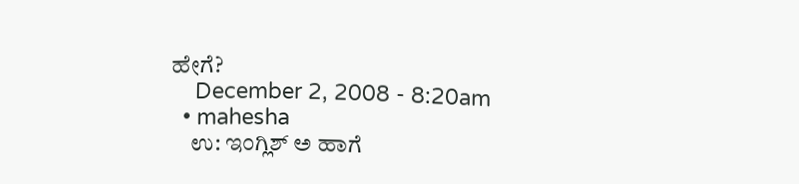ಹೇಗೆ?
    December 2, 2008 - 8:20am
  • mahesha
    ಉ: ಇಂಗ್ಲಿಶ್ ಅ ಹಾಗೆ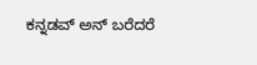ಕನ್ನಡವ್ ಅನ್ ಬರೆದರೆ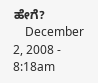ಹೇಗೆ?
    December 2, 2008 - 8:18am